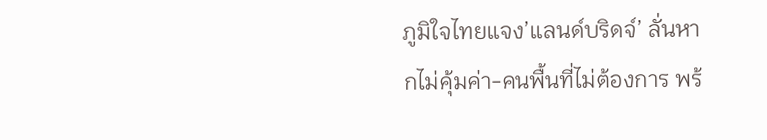ภูมิใจไทยแจง’แลนด์บริดจ์’ ลั่นหากไม่คุ้มค่า-คนพื้นที่ไม่ต้องการ พร้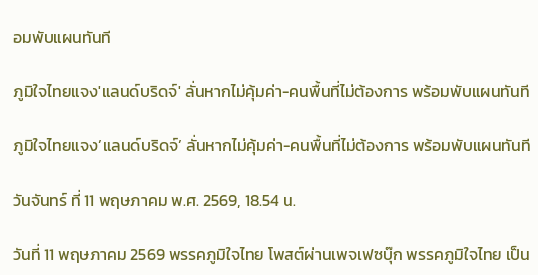อมพับแผนทันที

ภูมิใจไทยแจง'แลนด์บริดจ์' ลั่นหากไม่คุ้มค่า-คนพื้นที่ไม่ต้องการ พร้อมพับแผนทันที

ภูมิใจไทยแจง’แลนด์บริดจ์’ ลั่นหากไม่คุ้มค่า-คนพื้นที่ไม่ต้องการ พร้อมพับแผนทันที

วันจันทร์ ที่ 11 พฤษภาคม พ.ศ. 2569, 18.54 น.

วันที่ 11 พฤษภาคม 2569 พรรคภูมิใจไทย โพสต์ผ่านเพจเฟซบุ๊ก พรรคภูมิใจไทย เป็น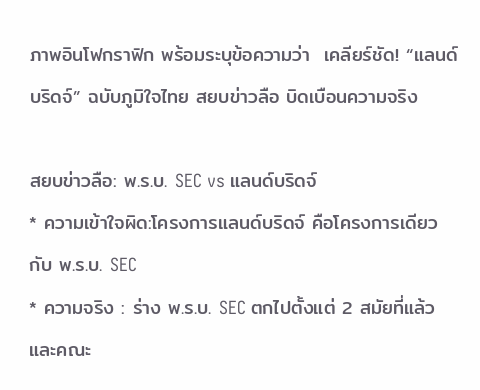ภาพอินโฟกราฟิก พร้อมระบุข้อความว่า  เคลียร์ชัด! “แลนด์บริดจ์” ฉบับภูมิใจไทย สยบข่าวลือ บิดเบือนความจริง

สยบข่าวลือ: พ.ร.บ. SEC vs แลนด์บริดจ์
* ความเข้าใจผิด:โครงการแลนด์บริดจ์ คือโครงการเดียวกับ พ.ร.บ. SEC
* ความจริง : ร่าง พ.ร.บ. SEC ตกไปตั้งแต่ 2 สมัยที่แล้ว และคณะ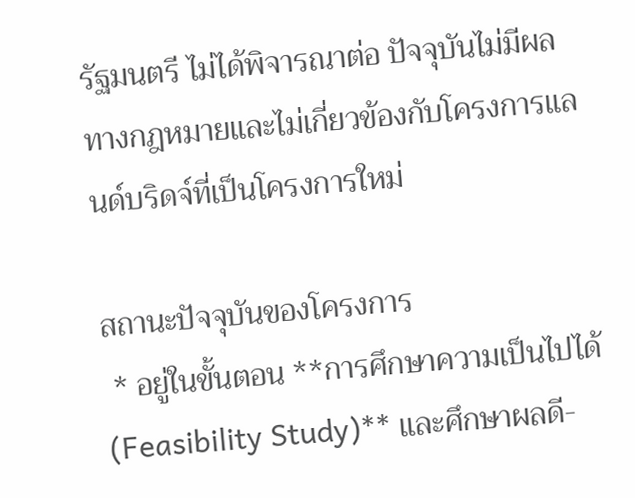รัฐมนตรี ไม่ได้พิจารณาต่อ ปัจจุบันไม่มีผลทางกฎหมายและไม่เกี่ยวข้องกับโครงการแลนด์บริดจ์ที่เป็นโครงการใหม่

สถานะปัจจุบันของโครงการ
 * อยู่ในขั้นตอน **การศึกษาความเป็นไปได้ (Feasibility Study)** และศึกษาผลดี-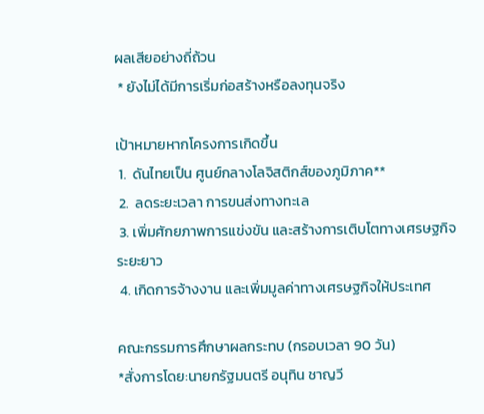ผลเสียอย่างถี่ถ้วน
 * ยังไม่ได้มีการเริ่มก่อสร้างหรือลงทุนจริง

เป้าหมายหากโครงการเกิดขึ้น
 1.  ดันไทยเป็น ศูนย์กลางโลจิสติกส์ของภูมิภาค**
 2.  ลดระยะเวลา การขนส่งทางทะเล
 3. เพิ่มศักยภาพการแข่งขัน และสร้างการเติบโตทางเศรษฐกิจระยะยาว
 4. เกิดการจ้างงาน และเพิ่มมูลค่าทางเศรษฐกิจให้ประเทศ

คณะกรรมการศึกษาผลกระทบ (กรอบเวลา 90 วัน)
*สั่งการโดย:นายกรัฐมนตรี อนุทิน ชาญวี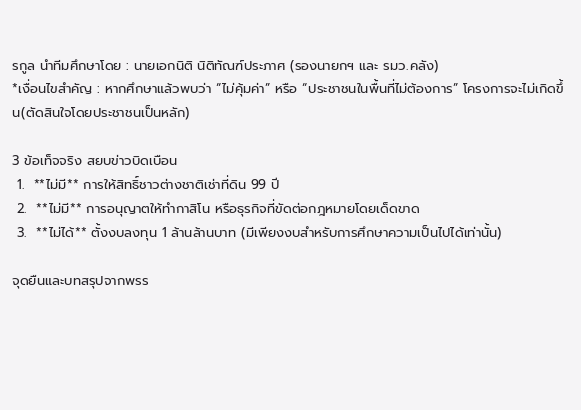รกูล นำทีมศึกษาโดย : นายเอกนิติ นิติทัณฑ์ประภาศ (รองนายกฯ และ รมว.คลัง)
*เงื่อนไขสำคัญ : หากศึกษาแล้วพบว่า “ไม่คุ้มค่า” หรือ “ประชาชนในพื้นที่ไม่ต้องการ” โครงการจะไม่เกิดขึ้น(ตัดสินใจโดยประชาชนเป็นหลัก)

3 ข้อเท็จจริง สยบข่าวบิดเบือน
 1.  **ไม่มี** การให้สิทธิ์ชาวต่างชาติเช่าที่ดิน 99 ปี
 2.  **ไม่มี** การอนุญาตให้ทำกาสิโน หรือธุรกิจที่ขัดต่อกฎหมายโดยเด็ดขาด
 3.  **ไม่ได้** ตั้งงบลงทุน 1 ล้านล้านบาท (มีเพียงงบสำหรับการศึกษาความเป็นไปได้เท่านั้น)

จุดยืนและบทสรุปจากพรร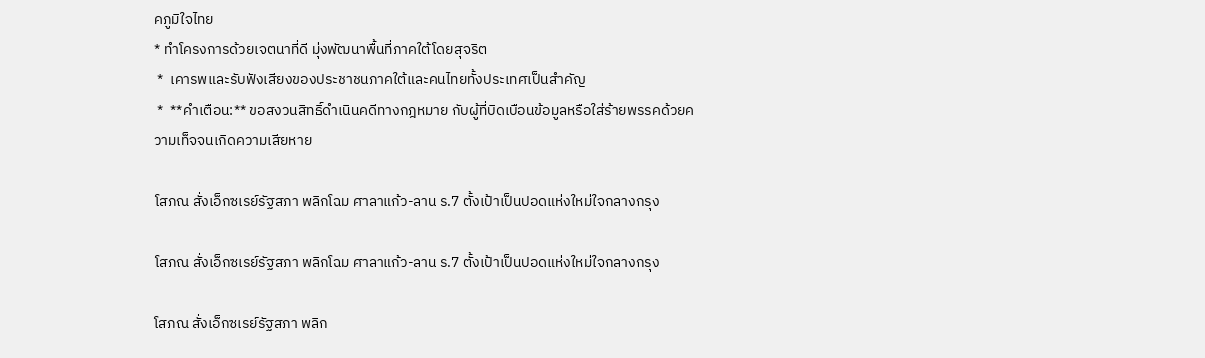คภูมิใจไทย
* ทำโครงการด้วยเจตนาที่ดี มุ่งพัฒนาพื้นที่ภาคใต้โดยสุจริต
 *  เคารพและรับฟังเสียงของประชาชนภาคใต้และคนไทยทั้งประเทศเป็นสำคัญ
 *  **คำเตือน:** ขอสงวนสิทธิ์ดำเนินคดีทางกฎหมาย กับผู้ที่บิดเบือนข้อมูลหรือใส่ร้ายพรรคด้วยความเท็จจนเกิดความเสียหาย

โสภณ สั่งเอ็กซเรย์รัฐสภา พลิกโฉม ศาลาแก้ว-ลาน ร.7 ตั้งเป้าเป็นปอดแห่งใหม่ใจกลางกรุง

โสภณ สั่งเอ็กซเรย์รัฐสภา พลิกโฉม ศาลาแก้ว-ลาน ร.7 ตั้งเป้าเป็นปอดแห่งใหม่ใจกลางกรุง

โสภณ สั่งเอ็กซเรย์รัฐสภา พลิก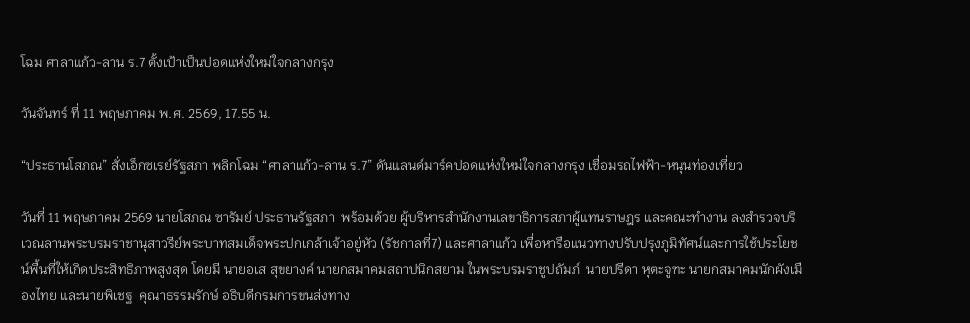โฉม ศาลาแก้ว-ลาน ร.7 ตั้งเป้าเป็นปอดแห่งใหม่ใจกลางกรุง

วันจันทร์ ที่ 11 พฤษภาคม พ.ศ. 2569, 17.55 น.

“ประธานโสภณ” สั่งเอ็กซเรย์รัฐสภา พลิกโฉม “ศาลาแก้ว-ลาน ร.7” ดันแลนด์มาร์คปอดแห่งใหม่ใจกลางกรุง เชื่อมรถไฟฟ้า-หนุนท่องเที่ยว

วันที่ 11 พฤษภาคม 2569 นายโสภณ ซารัมย์ ประธานรัฐสภา  พร้อมด้วย ผู้บริหารสำนักงานเลขาธิการสภาผู้แทนราษฎร และคณะทำงาน ลงสำรวจบริเวณลานพระบรมราชานุสาวรีย์พระบาทสมเด็จพระปกเกล้าเจ้าอยู่หัว (รัชกาลที่7) และศาลาแก้ว เพื่อหารือแนวทางปรับปรุงภูมิทัศน์และการใช้ประโยชน์พื้นที่ให้เกิดประสิทธิภาพสูงสุด โดยมี นายอเส สุขยางค์ นายกสมาคมสถาปนิกสยาม ในพระบรมราชูปถัมภ์  นายปรีดา หุตะจูฑะ นายกสมาคมนักผังเมืองไทย และนายพิเชฐ  คุณาธรรมรักษ์ อธิบดีกรมการขนส่งทาง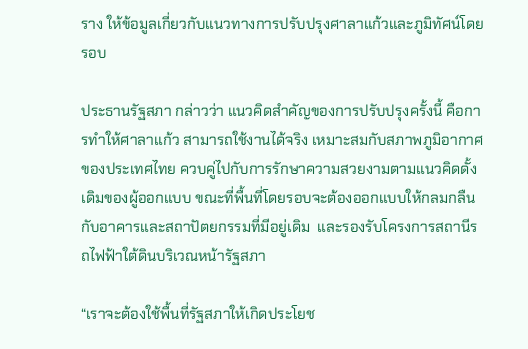ราง ให้ข้อมูลเกี่ยวกับแนวทางการปรับปรุงศาลาแก้วและภูมิทัศน์โดยรอบ

ประธานรัฐสภา กล่าวว่า แนวคิดสำคัญของการปรับปรุงครั้งนี้ คือการทำให้ศาลาแก้ว สามารถใช้งานได้จริง เหมาะสมกับสภาพภูมิอากาศของประเทศไทย ควบคู่ไปกับการรักษาความสวยงามตามแนวคิดดั้งเดิมของผู้ออกแบบ ขณะที่พื้นที่โดยรอบจะต้องออกแบบให้กลมกลืนกับอาคารและสถาปัตยกรรมที่มีอยู่เดิม  และรองรับโครงการสถานีรถไฟฟ้าใต้ดินบริเวณหน้ารัฐสภา

“เราจะต้องใช้พื้นที่รัฐสภาให้เกิดประโยช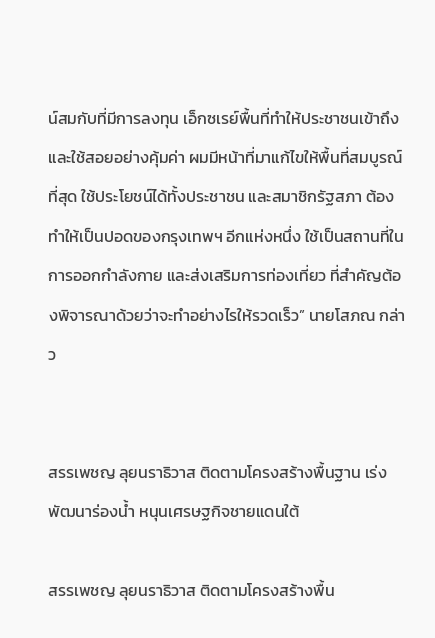น์สมกับที่มีการลงทุน เอ็กซเรย์พื้นที่ทำให้ประชาชนเข้าถึง และใช้สอยอย่างคุ้มค่า ผมมีหน้าที่มาแก้ไขให้พื้นที่สมบูรณ์ที่สุด ใช้ประโยชน์ได้ทั้งประชาชน และสมาชิกรัฐสภา ต้องทำให้เป็นปอดของกรุงเทพฯ อีกแห่งหนึ่ง ใช้เป็นสถานที่ในการออกกำลังกาย และส่งเสริมการท่องเที่ยว ที่สำคัญต้องพิจารณาด้วยว่าจะทำอย่างไรให้รวดเร็ว” นายโสภณ กล่าว


สรรเพชญ ลุยนราธิวาส ติดตามโครงสร้างพื้นฐาน เร่งพัฒนาร่องน้ำ หนุนเศรษฐกิจชายแดนใต้

สรรเพชญ ลุยนราธิวาส ติดตามโครงสร้างพื้น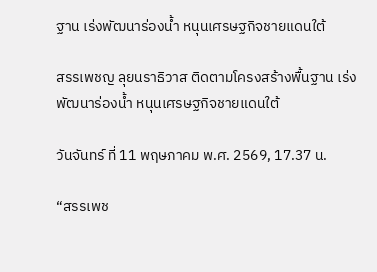ฐาน เร่งพัฒนาร่องน้ำ หนุนเศรษฐกิจชายแดนใต้

สรรเพชญ ลุยนราธิวาส ติดตามโครงสร้างพื้นฐาน เร่งพัฒนาร่องน้ำ หนุนเศรษฐกิจชายแดนใต้

วันจันทร์ ที่ 11 พฤษภาคม พ.ศ. 2569, 17.37 น.

“สรรเพช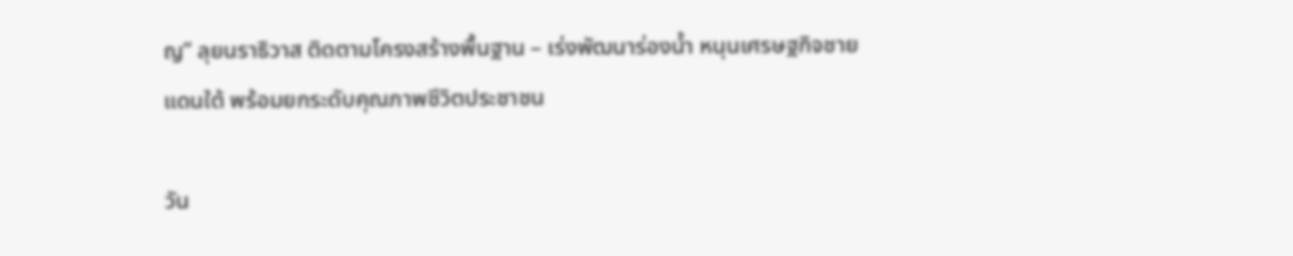ญ” ลุยนราธิวาส ติดตามโครงสร้างพื้นฐาน – เร่งพัฒนาร่องน้ำ หนุนเศรษฐกิจชายแดนใต้ พร้อมยกระดับคุณภาพชีวิตประชาชน

วัน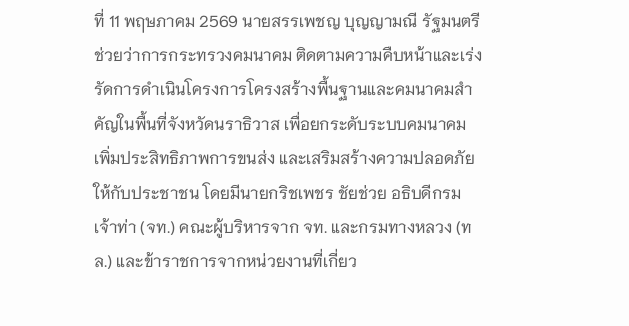ที่ 11 พฤษภาคม 2569 นายสรรเพชญ บุญญามณี รัฐมนตรีช่วยว่าการกระทรวงคมนาคม ติดตามความคืบหน้าและเร่งรัดการดำเนินโครงการโครงสร้างพื้นฐานและคมนาคมสำคัญในพื้นที่จังหวัดนราธิวาส เพื่อยกระดับระบบคมนาคม เพิ่มประสิทธิภาพการขนส่ง และเสริมสร้างความปลอดภัยให้กับประชาชน โดยมีนายกริชเพชร ชัยช่วย อธิบดีกรมเจ้าท่า (จท.) คณะผู้บริหารจาก จท. และกรมทางหลวง (ทล.) และข้าราชการจากหน่วยงานที่เกี่ยว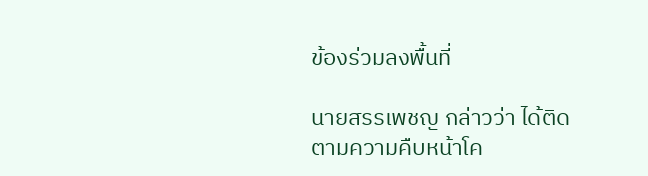ข้องร่วมลงพื้นที่

นายสรรเพชญ กล่าวว่า ได้ติดตามความคืบหน้าโค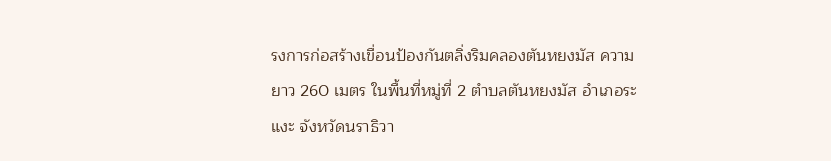รงการก่อสร้างเขื่อนป้องกันตลิ่งริมคลองตันหยงมัส ความยาว 260 เมตร ในพื้นที่หมู่ที่ 2 ตำบลตันหยงมัส อำเภอระแงะ จังหวัดนราธิวา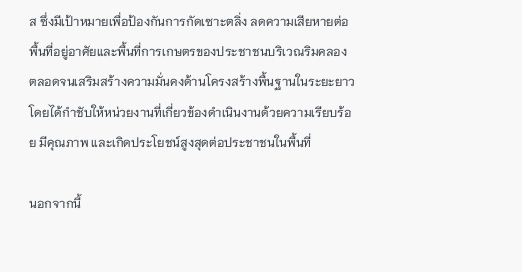ส ซึ่งมีเป้าหมายเพื่อป้องกันการกัดเซาะตลิ่ง ลดความเสียหายต่อพื้นที่อยู่อาศัยและพื้นที่การเกษตรของประชาชนบริเวณริมคลอง ตลอดจนเสริมสร้างความมั่นคงด้านโครงสร้างพื้นฐานในระยะยาว โดยได้กำชับให้หน่วยงานที่เกี่ยวข้องดำเนินงานด้วยความเรียบร้อย มีคุณภาพ และเกิดประโยชน์สูงสุดต่อประชาชนในพื้นที่

นอกจากนี้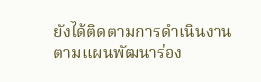ยังได้ติดตามการดำเนินงานตามแผนพัฒนาร่อง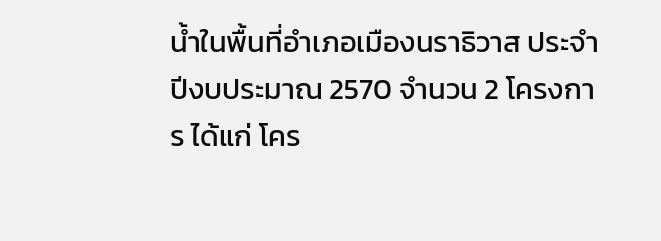น้ำในพื้นที่อำเภอเมืองนราธิวาส ประจำปีงบประมาณ 2570 จำนวน 2 โครงการ ได้แก่ โคร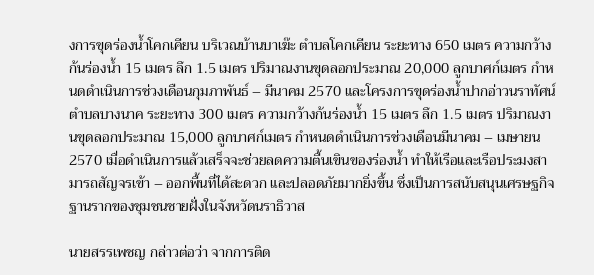งการขุดร่องน้ำโคกเคียน บริเวณบ้านบาเฆ๊ะ ตำบลโคกเคียน ระยะทาง 650 เมตร ความกว้างก้นร่องน้ำ 15 เมตร ลึก 1.5 เมตร ปริมาณงานขุดลอกประมาณ 20,000 ลูกบาศก์เมตร กำหนดดำเนินการช่วงเดือนกุมภาพันธ์ – มีนาคม 2570 และโครงการขุดร่องน้ำปากอ่าวนราทัศน์ ตำบลบางนาค ระยะทาง 300 เมตร ความกว้างก้นร่องน้ำ 15 เมตร ลึก 1.5 เมตร ปริมาณงานขุดลอกประมาณ 15,000 ลูกบาศก์เมตร กำหนดดำเนินการช่วงเดือนมีนาคม – เมษายน 2570 เมื่อดำเนินการแล้วเสร็จจะช่วยลดความตื้นเขินของร่องน้ำ ทำให้เรือและเรือประมงสามารถสัญจรเข้า – ออกพื้นที่ได้สะดวก และปลอดภัยมากยิ่งขึ้น ซึ่งเป็นการสนับสนุนเศรษฐกิจฐานรากของชุมชนชายฝั่งในจังหวัดนราธิวาส

นายสรรเพชญ กล่าวต่อว่า จากการติด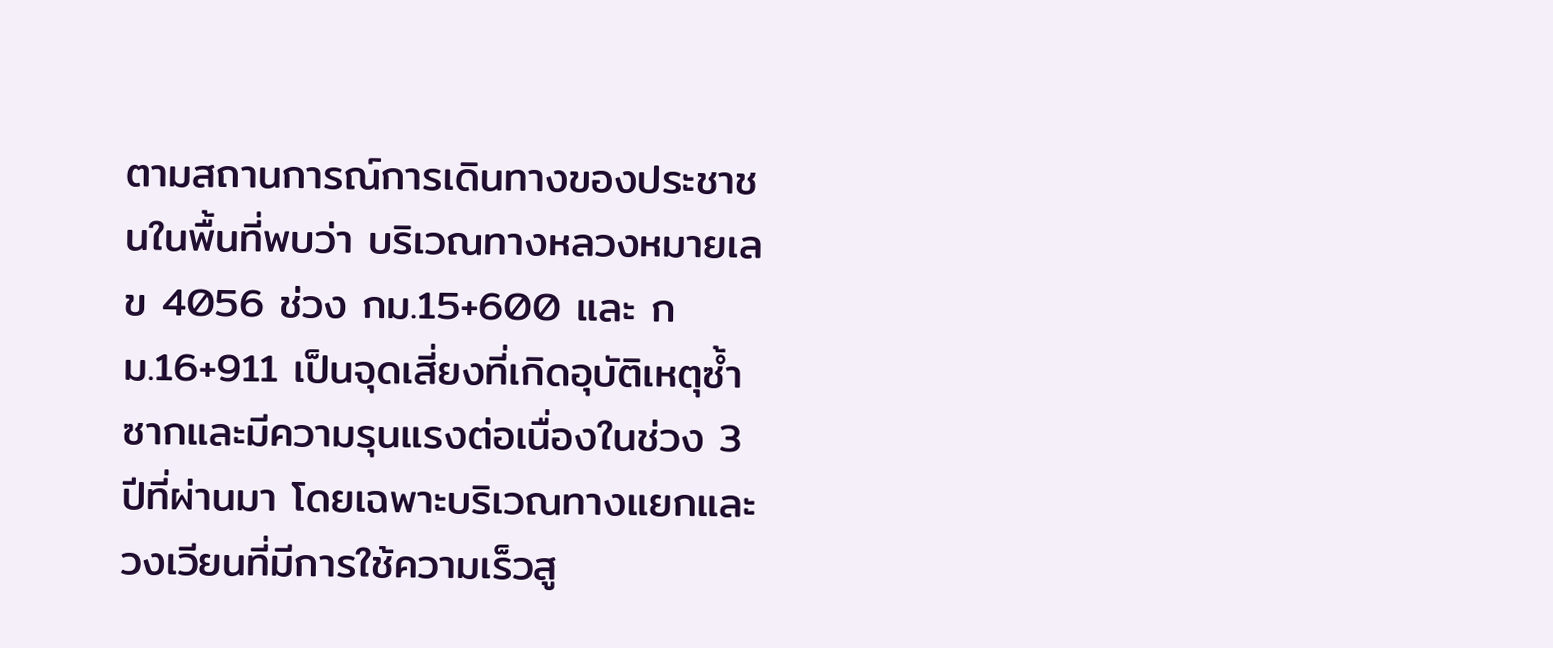ตามสถานการณ์การเดินทางของประชาชนในพื้นที่พบว่า บริเวณทางหลวงหมายเลข 4056 ช่วง กม.15+600 และ กม.16+911 เป็นจุดเสี่ยงที่เกิดอุบัติเหตุซ้ำซากและมีความรุนแรงต่อเนื่องในช่วง 3 ปีที่ผ่านมา โดยเฉพาะบริเวณทางแยกและวงเวียนที่มีการใช้ความเร็วสู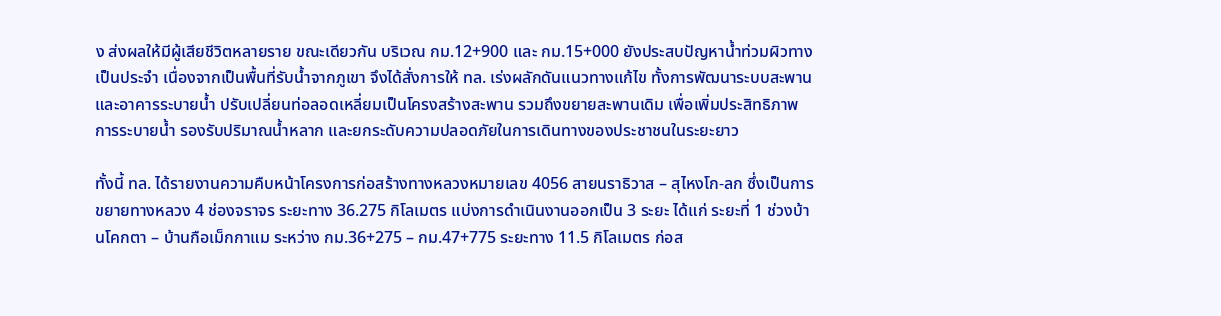ง ส่งผลให้มีผู้เสียชีวิตหลายราย ขณะเดียวกัน บริเวณ กม.12+900 และ กม.15+000 ยังประสบปัญหาน้ำท่วมผิวทางเป็นประจำ เนื่องจากเป็นพื้นที่รับน้ำจากภูเขา จึงได้สั่งการให้ ทล. เร่งผลักดันแนวทางแก้ไข ทั้งการพัฒนาระบบสะพานและอาคารระบายน้ำ ปรับเปลี่ยนท่อลอดเหลี่ยมเป็นโครงสร้างสะพาน รวมถึงขยายสะพานเดิม เพื่อเพิ่มประสิทธิภาพการระบายน้ำ รองรับปริมาณน้ำหลาก และยกระดับความปลอดภัยในการเดินทางของประชาชนในระยะยาว

ทั้งนี้ ทล. ได้รายงานความคืบหน้าโครงการก่อสร้างทางหลวงหมายเลข 4056 สายนราธิวาส – สุไหงโก-ลก ซึ่งเป็นการขยายทางหลวง 4 ช่องจราจร ระยะทาง 36.275 กิโลเมตร แบ่งการดำเนินงานออกเป็น 3 ระยะ ได้แก่ ระยะที่ 1 ช่วงบ้านโคกตา – บ้านกือเม็กกาแม ระหว่าง กม.36+275 – กม.47+775 ระยะทาง 11.5 กิโลเมตร ก่อส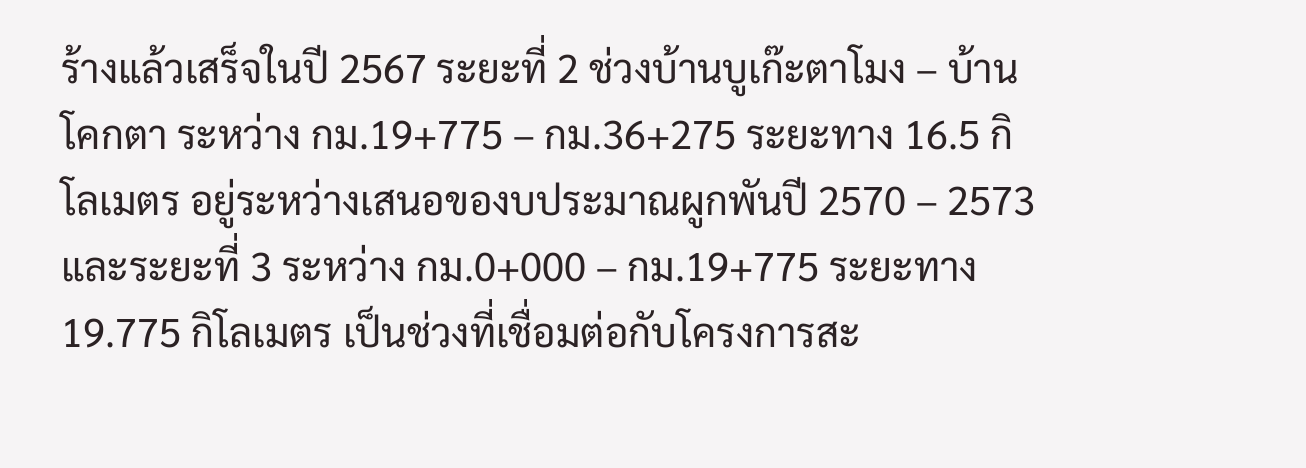ร้างแล้วเสร็จในปี 2567 ระยะที่ 2 ช่วงบ้านบูเก๊ะตาโมง – บ้านโคกตา ระหว่าง กม.19+775 – กม.36+275 ระยะทาง 16.5 กิโลเมตร อยู่ระหว่างเสนอของบประมาณผูกพันปี 2570 – 2573 และระยะที่ 3 ระหว่าง กม.0+000 – กม.19+775 ระยะทาง 19.775 กิโลเมตร เป็นช่วงที่เชื่อมต่อกับโครงการสะ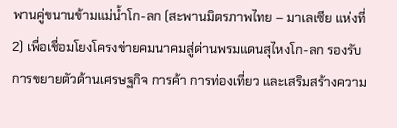พานคู่ขนานข้ามแม่น้ำโก-ลก (สะพานมิตรภาพไทย – มาเลเซีย แห่งที่ 2) เพื่อเชื่อมโยงโครงข่ายคมนาคมสู่ด่านพรมแดนสุไหงโก-ลก รองรับการขยายตัวด้านเศรษฐกิจ การค้า การท่องเที่ยว และเสริมสร้างความ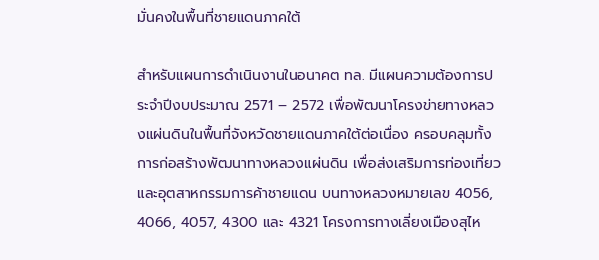มั่นคงในพื้นที่ชายแดนภาคใต้

สำหรับแผนการดำเนินงานในอนาคต ทล. มีแผนความต้องการประจำปีงบประมาณ 2571 – 2572 เพื่อพัฒนาโครงข่ายทางหลวงแผ่นดินในพื้นที่จังหวัดชายแดนภาคใต้ต่อเนื่อง ครอบคลุมทั้งการก่อสร้างพัฒนาทางหลวงแผ่นดิน เพื่อส่งเสริมการท่องเที่ยวและอุตสาหกรรมการค้าชายแดน บนทางหลวงหมายเลข 4056, 4066, 4057, 4300 และ 4321 โครงการทางเลี่ยงเมืองสุไห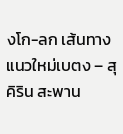งโก-ลก เส้นทางแนวใหม่เบตง – สุคิริน สะพาน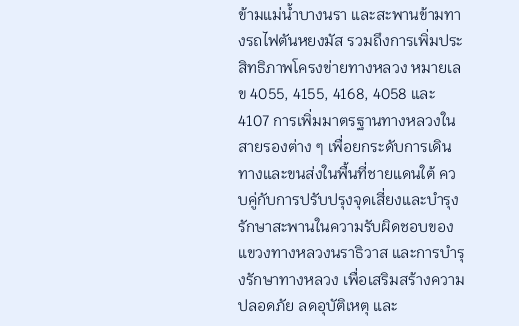ข้ามแม่น้ำบางนรา และสะพานข้ามทางรถไฟตันหยงมัส รวมถึงการเพิ่มประสิทธิภาพโครงข่ายทางหลวง หมายเลข 4055, 4155, 4168, 4058 และ 4107 การเพิ่มมาตรฐานทางหลวงในสายรองต่าง ๆ เพื่อยกระดับการเดินทางและขนส่งในพื้นที่ชายแดนใต้ ควบคู่กับการปรับปรุงจุดเสี่ยงและบำรุงรักษาสะพานในความรับผิดชอบของแขวงทางหลวงนราธิวาส และการบำรุงรักษาทางหลวง เพื่อเสริมสร้างความปลอดภัย ลดอุบัติเหตุ และ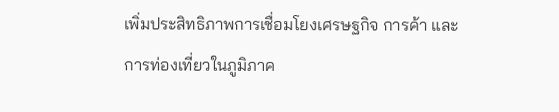เพิ่มประสิทธิภาพการเชื่อมโยงเศรษฐกิจ การค้า และการท่องเที่ยวในภูมิภาค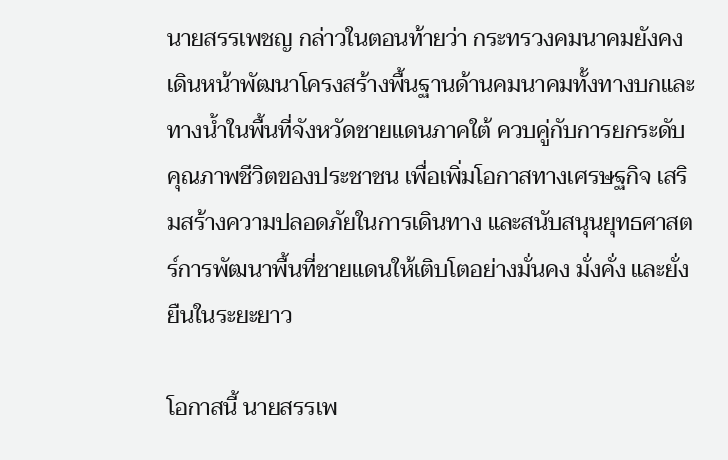นายสรรเพชญ กล่าวในตอนท้ายว่า กระทรวงคมนาคมยังคงเดินหน้าพัฒนาโครงสร้างพื้นฐานด้านคมนาคมทั้งทางบกและทางน้ำในพื้นที่จังหวัดชายแดนภาคใต้ ควบคู่กับการยกระดับคุณภาพชีวิตของประชาชน เพื่อเพิ่มโอกาสทางเศรษฐกิจ เสริมสร้างความปลอดภัยในการเดินทาง และสนับสนุนยุทธศาสตร์การพัฒนาพื้นที่ชายแดนให้เติบโตอย่างมั่นคง มั่งคั่ง และยั่งยืนในระยะยาว

โอกาสนี้ นายสรรเพ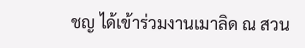ชญ ได้เข้าร่วมงานเมาลิด ณ สวน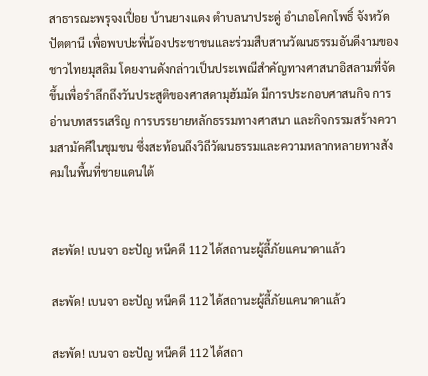สาธารณะพรุจงเปื่อย บ้านยางแดง ตำบลนาประดู่ อำเภอโคกโพธิ์ จังหวัดปัตตานี เพื่อพบปะพี่น้องประชาชนและร่วมสืบสานวัฒนธรรมอันดีงามของชาวไทยมุสลิม โดยงานดังกล่าวเป็นประเพณีสำคัญทางศาสนาอิสลามที่จัดขึ้นเพื่อรำลึกถึงวันประสูติของศาสดามุฮัมมัด มีการประกอบศาสนกิจ การอ่านบทสรรเสริญ การบรรยายหลักธรรมทางศาสนา และกิจกรรมสร้างความสามัคคีในชุมชน ซึ่งสะท้อนถึงวิถีวัฒนธรรมและความหลากหลายทางสังคมในพื้นที่ชายแดนใต้


สะพัด! เบนจา อะปัญ หนีคดี 112 ได้สถานะผู้ลี้ภัยแคนาดาแล้ว

สะพัด! เบนจา อะปัญ หนีคดี 112 ได้สถานะผู้ลี้ภัยแคนาดาแล้ว

สะพัด! เบนจา อะปัญ หนีคดี 112 ได้สถา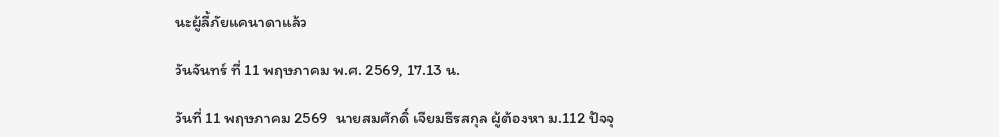นะผู้ลี้ภัยแคนาดาแล้ว

วันจันทร์ ที่ 11 พฤษภาคม พ.ศ. 2569, 17.13 น.

วันที่ 11 พฤษภาคม 2569  นายสมศักดิ์ เจียมธีรสกุล ผู้ต้องหา ม.112 ปัจจุ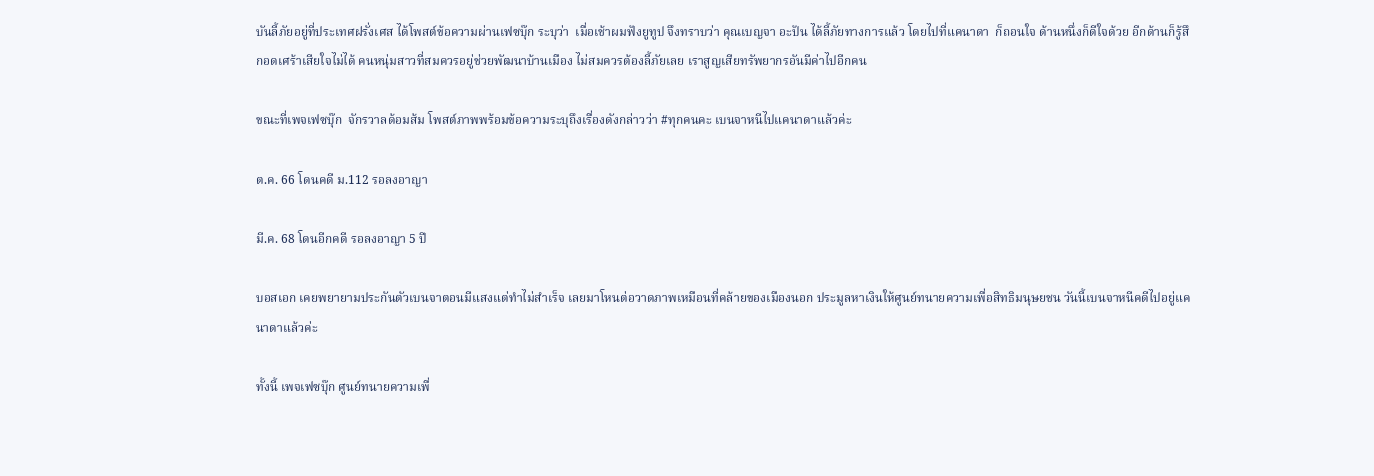บันลี้ภัยอยู่ที่ประเทศฝรั่งเศส ได้โพสต์ข้อความผ่านเฟซบุ๊ก ระบุว่า  เมื่อเช้าผมฟังยูทูป จึงทราบว่า คุณเบญจา อะปัน ได้ลี้ภัยทางการแล้ว โดยไปที่แคนาดา  ก็ถอนใจ ด้านหนึ่งก็ดีใจด้วย อีกด้านก็รู้สึกอดเศร้าเสียใจไม่ได้ คนหนุ่มสาวที่สมควรอยู่ช่วยพัฒนาบ้านเมือง ไม่สมควรต้องลี้ภัยเลย เราสูญเสียทรัพยากรอันมีค่าไปอีกคน

ขณะที่เพจเฟซบุ๊ก  จักรวาลด้อมส้ม โพสต์ภาพพร้อมข้อความระบุถึงเรื่องดังกล่าวว่า #ทุกคนคะ เบนจาหนีไปแคนาดาแล้วค่ะ

ต.ค. 66 โดนคดี ม.112 รอลงอาญา

มี.ค. 68 โดนอีกคดี รอลงอาญา 5 ปี

บอสเอก เคยพยายามประกันตัวเบนจาตอนมีแสงแต่ทำไม่สำเร็จ เลยมาโหนต่อวาดภาพเหมือนที่คล้ายของเมืองนอก ประมูลหาเงินให้ศูนย์ทนายความเพื่อสิทธิมนุษยชน วันนี้เบนจาหนีคดีไปอยู่แคนาดาแล้วค่ะ

ทั้งนี้ เพจเฟซบุ๊ก ศูนย์ทนายความเพื่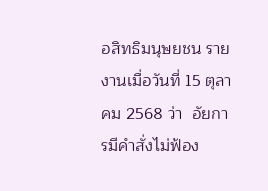อสิทธิมนุษยชน รายงานเมื่อวันที่ 15 ตุลาคม 2568 ว่า  อัยการมีคำสั่งไม่ฟ้อง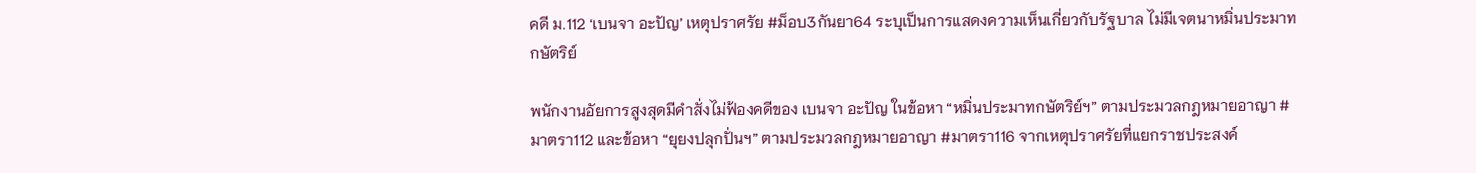คดี ม.112 ‘เบนจา อะปัญ’ เหตุปราศรัย #ม็อบ3กันยา64 ระบุเป็นการแสดงความเห็นเกี่ยวกับรัฐบาล ไม่มีเจตนาหมิ่นประมาทกษัตริย์

พนักงานอัยการสูงสุดมีคำสั่งไม่ฟ้องคดีของ เบนจา อะปัญ ในข้อหา “หมิ่นประมาทกษัตริย์ฯ” ตามประมวลกฎหมายอาญา #มาตรา112 และข้อหา “ยุยงปลุกปั่นฯ” ตามประมวลกฎหมายอาญา #มาตรา116 จากเหตุปราศรัยที่แยกราชประสงค์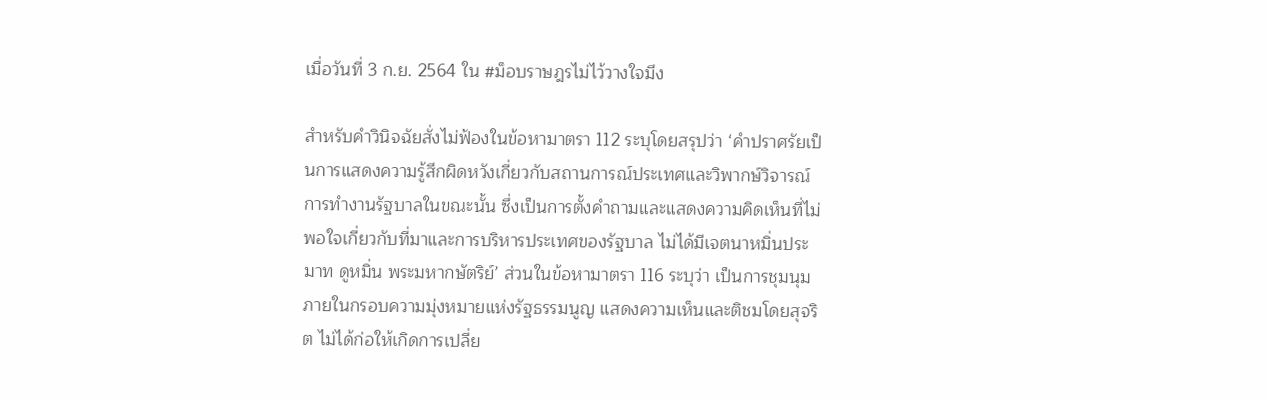เมื่อวันที่ 3 ก.ย. 2564 ใน #ม็อบราษฎรไม่ไว้วางใจมึง

สำหรับคำวินิจฉัยสั่งไม่ฟ้องในข้อหามาตรา 112 ระบุโดยสรุปว่า ‘คำปราศรัยเป็นการแสดงความรู้สึกผิดหวังเกี่ยวกับสถานการณ์ประเทศและวิพากษ์วิจารณ์การทำงานรัฐบาลในขณะนั้น ซึ่งเป็นการตั้งคำถามและแสดงความคิดเห็นที่ไม่พอใจเกี่ยวกับที่มาและการบริหารประเทศของรัฐบาล ไม่ได้มีเจตนาหมิ่นประมาท ดูหมิ่น พระมหากษัตริย์’ ส่วนในข้อหามาตรา 116 ระบุว่า เป็นการชุมนุมภายในกรอบความมุ่งหมายแห่งรัฐธรรมนูญ แสดงความเห็นและติชมโดยสุจริต ไม่ได้ก่อให้เกิดการเปลี่ย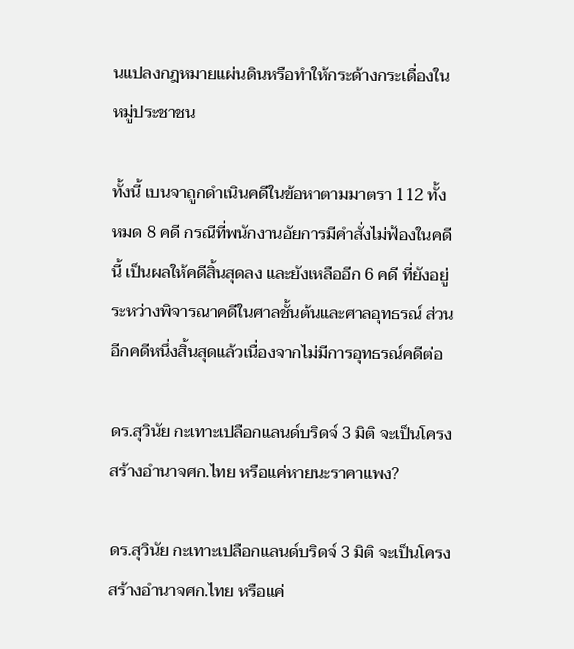นแปลงกฎหมายแผ่นดินหรือทำให้กระด้างกระเดื่องในหมู่ประชาชน

ทั้งนี้ เบนจาถูกดำเนินคดีในข้อหาตามมาตรา 112 ทั้งหมด 8 คดี กรณีที่พนักงานอัยการมีคำสั่งไม่ฟ้องในคดีนี้ เป็นผลให้คดีสิ้นสุดลง และยังเหลืออีก 6 คดี ที่ยังอยู่ระหว่างพิจารณาคดีในศาลชั้นต้นและศาลอุทธรณ์ ส่วนอีกคดีหนึ่งสิ้นสุดแล้วเนื่องจากไม่มีการอุทธรณ์คดีต่อ

ดร.สุวินัย กะเทาะเปลือกแลนด์บริดจ์ 3 มิติ จะเป็นโครงสร้างอำนาจศก.ไทย หรือแค่หายนะราคาแพง?

ดร.สุวินัย กะเทาะเปลือกแลนด์บริดจ์ 3 มิติ จะเป็นโครงสร้างอำนาจศก.ไทย หรือแค่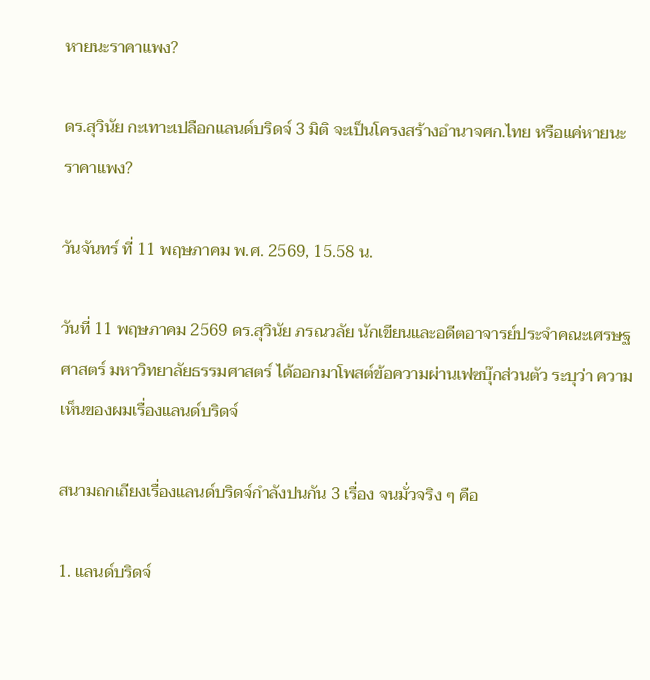หายนะราคาแพง?

ดร.สุวินัย กะเทาะเปลือกแลนด์บริดจ์ 3 มิติ จะเป็นโครงสร้างอำนาจศก.ไทย หรือแค่หายนะราคาแพง?

วันจันทร์ ที่ 11 พฤษภาคม พ.ศ. 2569, 15.58 น.

วันที่ 11 พฤษภาคม 2569 ดร.สุวินัย ภรณวลัย นักเขียนและอดีตอาจารย์ประจำคณะเศรษฐศาสตร์ มหาวิทยาลัยธรรมศาสตร์ ได้ออกมาโพสต์ข้อความผ่านเฟซบุ๊กส่วนตัว ระบุว่า ความเห็นของผมเรื่องแลนด์บริดจ์

สนามถกเถียงเรื่องแลนด์บริดจ์กำลังปนกัน 3 เรื่อง จนมั่วจริง ๆ คือ

1. แลนด์บริดจ์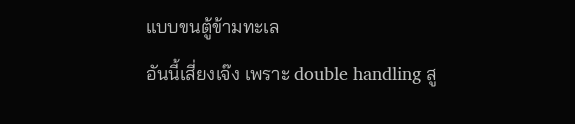แบบขนตู้ข้ามทะเล
อันนี้เสี่ยงเจ๊ง เพราะ double handling สู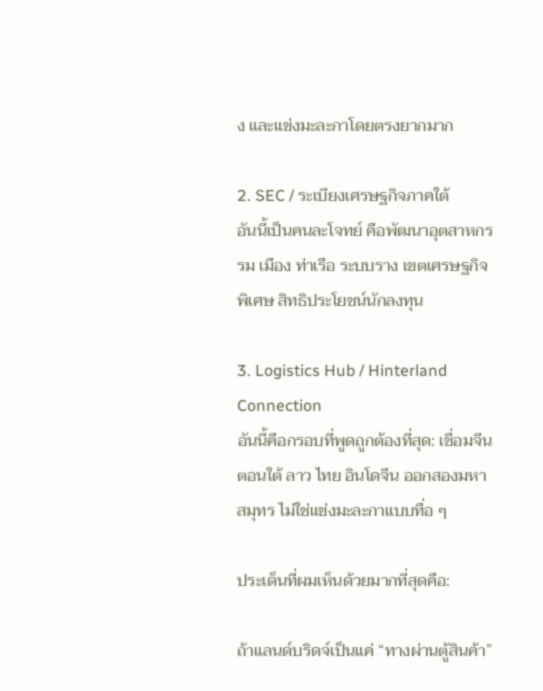ง และแข่งมะละกาโดยตรงยากมาก

2. SEC / ระเบียงเศรษฐกิจภาคใต้
อันนี้เป็นคนละโจทย์ คือพัฒนาอุตสาหกรรม เมือง ท่าเรือ ระบบราง เขตเศรษฐกิจพิเศษ สิทธิประโยชน์นักลงทุน

3. Logistics Hub / Hinterland Connection
อันนี้คือกรอบที่พูดถูกต้องที่สุด: เชื่อมจีนตอนใต้ ลาว ไทย อินโดจีน ออกสองมหาสมุทร ไม่ใช่แข่งมะละกาแบบทื่อ ๆ

ประเด็นที่ผมเห็นด้วยมากที่สุดคือ:

ถ้าแลนด์บริดจ์เป็นแค่ “ทางผ่านตู้สินค้า”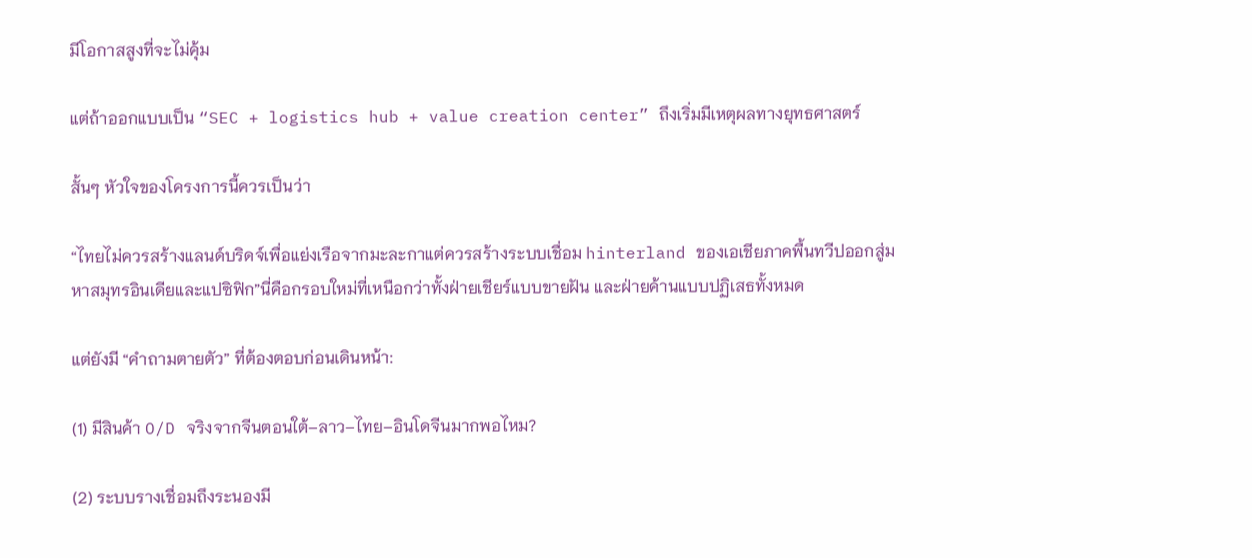มีโอกาสสูงที่จะไม่คุ้ม

แต่ถ้าออกแบบเป็น “SEC + logistics hub + value creation center” ถึงเริ่มมีเหตุผลทางยุทธศาสตร์

สั้นๆ หัวใจของโครงการนี้ควรเป็นว่า

“ไทยไม่ควรสร้างแลนด์บริดจ์เพื่อแย่งเรือจากมะละกาแต่ควรสร้างระบบเชื่อม hinterland ของเอเชียภาคพื้นทวีปออกสู่มหาสมุทรอินเดียและแปซิฟิก”นี่คือกรอบใหม่ที่เหนือกว่าทั้งฝ่ายเชียร์แบบขายฝัน และฝ่ายค้านแบบปฏิเสธทั้งหมด

แต่ยังมี “คำถามตายตัว” ที่ต้องตอบก่อนเดินหน้า:

(1) มีสินค้า O/D จริงจากจีนตอนใต้–ลาว–ไทย–อินโดจีนมากพอไหม?

(2) ระบบรางเชื่อมถึงระนองมี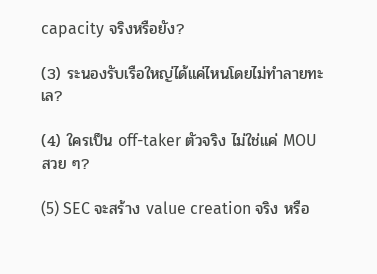capacity จริงหรือยัง?

(3) ระนองรับเรือใหญ่ได้แค่ไหนโดยไม่ทำลายทะเล?

(4) ใครเป็น off-taker ตัวจริง ไม่ใช่แค่ MOU สวย ๆ?

(5) SEC จะสร้าง value creation จริง หรือ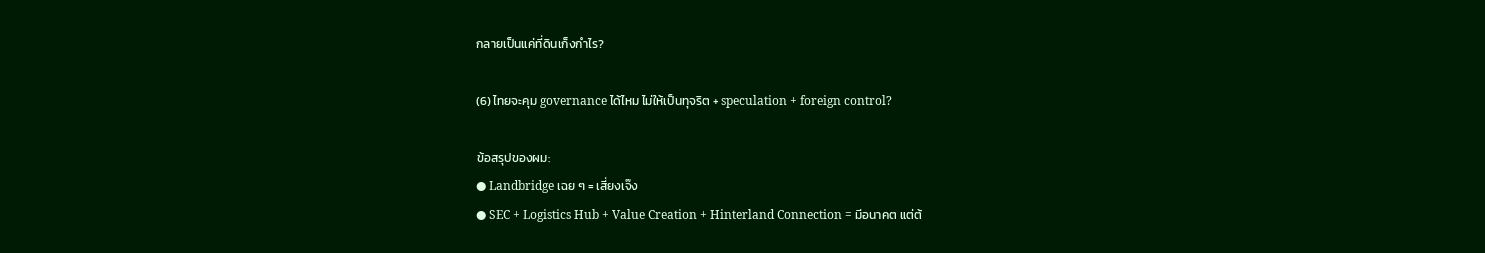กลายเป็นแค่ที่ดินเก็งกำไร?

(6) ไทยจะคุม governance ได้ไหม ไม่ให้เป็นทุจริต + speculation + foreign control?

ข้อสรุปของผม:
● Landbridge เฉย ๆ = เสี่ยงเจ๊ง
● SEC + Logistics Hub + Value Creation + Hinterland Connection = มีอนาคต แต่ต้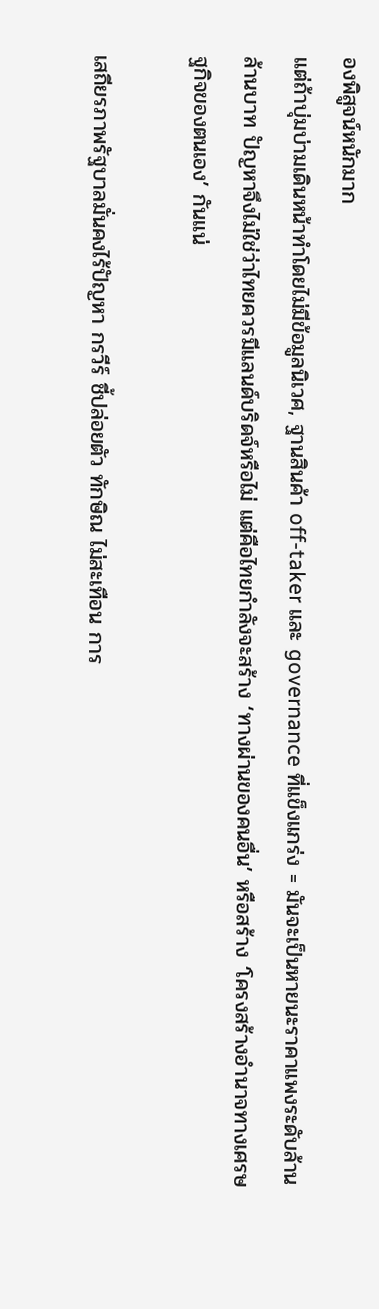องพิสูจน์หนักมาก
แต่ถ้าบุ่มบ่ามเดินหน้าทำโดยไม่มีข้อมูลนิเวศ, ฐานสินค้า off-taker และ governance ที่แข็งแกร่ง = มันจะเป็นหายนะราคาแพงระดับล้านล้านบาท ปัญหาจึงไม่ใช่ว่าไทยควรมีแลนด์บริดจ์หรือไม่ แต่คือไทยกำลังจะสร้าง ‘ทางผ่านของคนอื่น’ หรือสร้าง ‘โครงสร้างอำนาจทางเศรษฐกิจของตนเอง’ กันแน่

เสถียรภาพรัฐบาลมั่นคงไร้ปัญหา กรวีร์ ชี้ปล่อยตัว ทักษิณ ไม่สะเทือน การ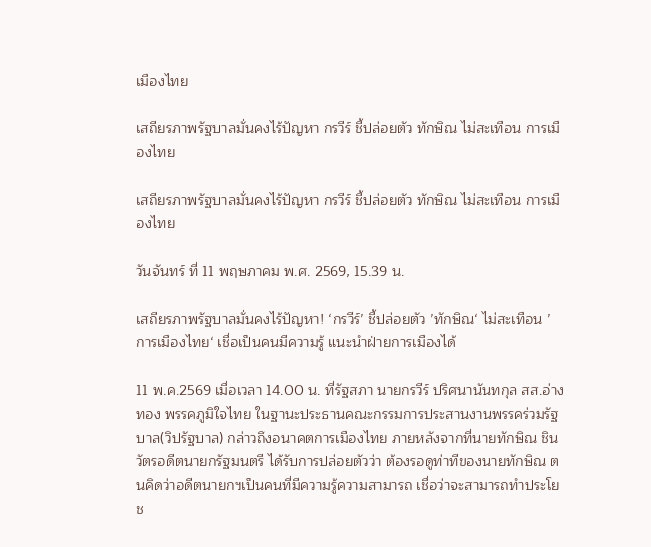เมืองไทย

เสถียรภาพรัฐบาลมั่นคงไร้ปัญหา กรวีร์ ชี้ปล่อยตัว ทักษิณ ไม่สะเทือน การเมืองไทย

เสถียรภาพรัฐบาลมั่นคงไร้ปัญหา กรวีร์ ชี้ปล่อยตัว ทักษิณ ไม่สะเทือน การเมืองไทย

วันจันทร์ ที่ 11 พฤษภาคม พ.ศ. 2569, 15.39 น.

เสถียรภาพรัฐบาลมั่นคงไร้ปัญหา! ‘กรวีร์’ ชี้ปล่อยตัว ’ทักษิณ‘ ไม่สะเทือน ’การเมืองไทย‘ เชื่อเป็นคนมีความรู้ แนะนำฝ่ายการเมืองได้

11 พ.ค.2569 เมื่อเวลา 14.00 น. ที่รัฐสภา นายกรวีร์ ปริศนานันทกุล สส.อ่างทอง พรรคภูมิใจไทย ในฐานะประธานคณะกรรมการประสานงานพรรคร่วมรัฐบาล(วิปรัฐบาล) กล่าวถึงอนาคตการเมืองไทย ภายหลังจากที่นายทักษิณ ชินวัตรอดีตนายกรัฐมนตรี ได้รับการปล่อยตัวว่า ต้องรอดูท่าทีของนายทักษิณ ตนคิดว่าอดีตนายกฯเป็นคนที่มีความรู้ความสามารถ เชื่อว่าจะสามารถทำประโยช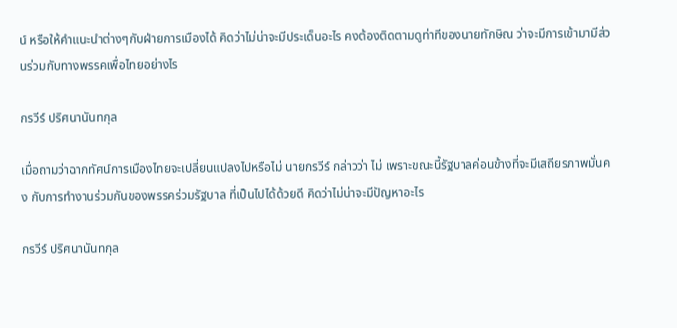น์ หรือให้คำแนะนำต่างๆกับฝ่ายการเมืองได้ คิดว่าไม่น่าจะมีประเด็นอะไร คงต้องติดตามดูท่าทีของนายทักษิณ ว่าจะมีการเข้ามามีส่วนร่วมกับทางพรรคเพื่อไทยอย่างไร

กรวีร์ ปริศนานันทกุล

เมื่อถามว่าฉากทัศน์การเมืองไทยจะเปลี่ยนแปลงไปหรือไม่ นายกรวีร์ กล่าวว่า ไม่ เพราะขณะนี้รัฐบาลค่อนข้างที่จะมีเสถียรภาพมั่นคง กับการทำงานร่วมกันของพรรคร่วมรัฐบาล ที่เป็นไปได้ด้วยดี คิดว่าไม่น่าจะมีปัญหาอะไร

กรวีร์ ปริศนานันทกุล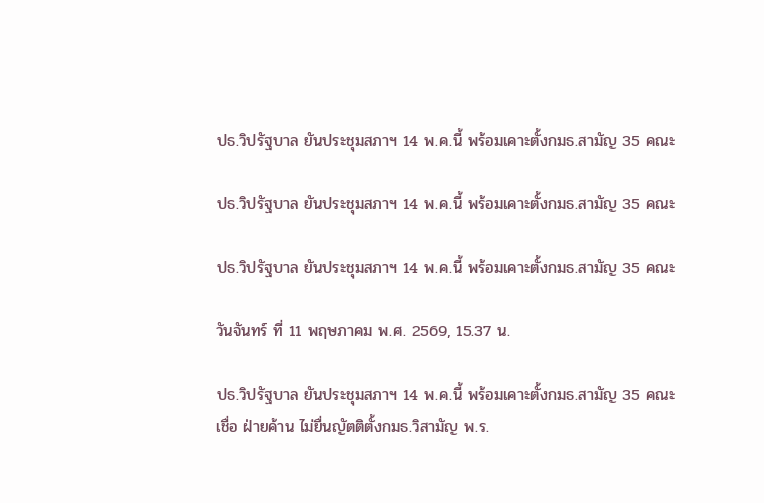ปธ.วิปรัฐบาล ยันประชุมสภาฯ 14 พ.ค.นี้ พร้อมเคาะตั้งกมธ.สามัญ 35 คณะ

ปธ.วิปรัฐบาล ยันประชุมสภาฯ 14 พ.ค.นี้ พร้อมเคาะตั้งกมธ.สามัญ 35 คณะ

ปธ.วิปรัฐบาล ยันประชุมสภาฯ 14 พ.ค.นี้ พร้อมเคาะตั้งกมธ.สามัญ 35 คณะ

วันจันทร์ ที่ 11 พฤษภาคม พ.ศ. 2569, 15.37 น.

ปธ.วิปรัฐบาล ยันประชุมสภาฯ 14 พ.ค.นี้ พร้อมเคาะตั้งกมธ.สามัญ 35 คณะ เชื่อ ฝ่ายค้าน ไม่ยื่นญัตติตั้งกมธ.วิสามัญ พ.ร.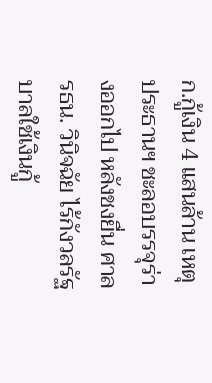ก.กู้เงิน 4 แสนล้าน เหตุ ประธานฯ ชะลอบรรจุร่างออกไป หลังชงยื่น ศาลรธน. วินิจฉัย ไร้กังวลรัฐบาลใช้เงินกู้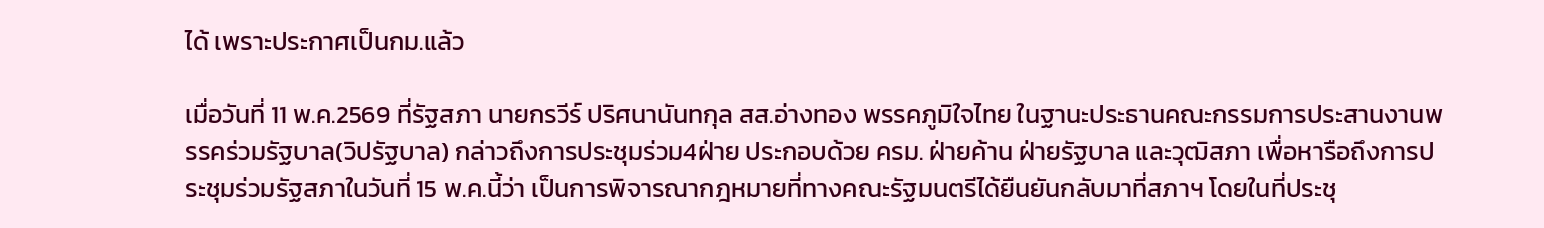ได้ เพราะประกาศเป็นกม.แล้ว

เมื่อวันที่ 11 พ.ค.2569 ที่รัฐสภา นายกรวีร์ ปริศนานันทกุล สส.อ่างทอง พรรคภูมิใจไทย ในฐานะประธานคณะกรรมการประสานงานพรรคร่วมรัฐบาล(วิปรัฐบาล) กล่าวถึงการประชุมร่วม4ฝ่าย ประกอบด้วย ครม. ฝ่ายค้าน ฝ่ายรัฐบาล และวุฒิสภา เพื่อหารือถึงการประชุมร่วมรัฐสภาในวันที่ 15 พ.ค.นี้ว่า เป็นการพิจารณากฎหมายที่ทางคณะรัฐมนตรีได้ยืนยันกลับมาที่สภาฯ โดยในที่ประชุ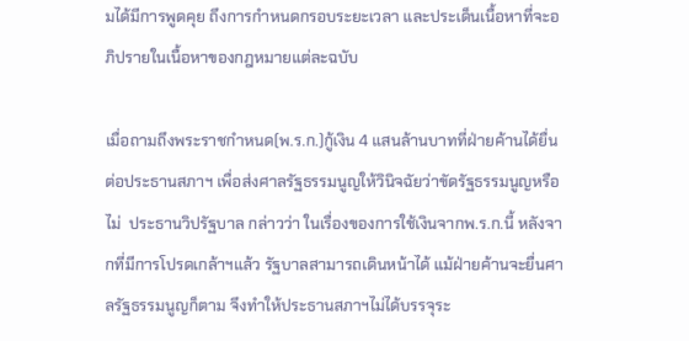มได้มีการพูดคุย ถึงการกำหนดกรอบระยะเวลา และประเด็นเนื้อหาที่จะอภิปรายในเนื้อหาของกฎหมายแต่ละฉบับ

เมื่อถามถึงพระราชกำหนด(พ.ร.ก.)กู้เงิน 4 แสนล้านบาทที่ฝ่ายค้านได้ยื่นต่อประธานสภาฯ เพื่อส่งศาลรัฐธรรมนูญให้วินิจฉัยว่าขัดรัฐธรรมนูญหรือไม่  ประธานวิปรัฐบาล กล่าวว่า ในเรื่องของการใช้เงินจากพ.ร.ก.นี้ หลังจากที่มีการโปรดเกล้าฯแล้ว รัฐบาลสามารถเดินหน้าได้ แม้ฝ่ายค้านจะยื่นศาลรัฐธรรมนูญก็ตาม จึงทำให้ประธานสภาฯไม่ได้บรรจุระ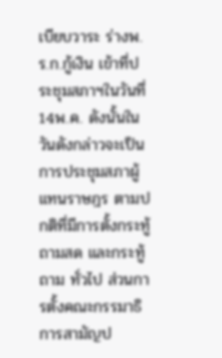เบียบวาระ ร่างพ.ร.ก.กู้เงิน เข้าที่ประชุมสภาฯในวันที่ 14พ.ค. ดังนั้นในวันดังกล่าวจะเป็นการประชุมสภาผู้แทนราษฎร ตามปกติที่มีการตั้งกระทู้ถามสด และกระทู้ถาม ทั่วไป ส่วนการตั้งคณะกรรมาธิการสามัญป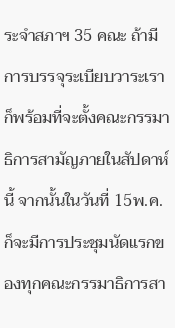ระจำสภาฯ 35 คณะ ถ้ามีการบรรจุระเบียบวาระเราก็พร้อมที่จะตั้งคณะกรรมาธิการสามัญภายในสัปดาห์นี้ จากนั้นในวันที่ 15พ.ค. ก็จะมีการประชุมนัดแรกของทุกคณะกรรมาธิการสา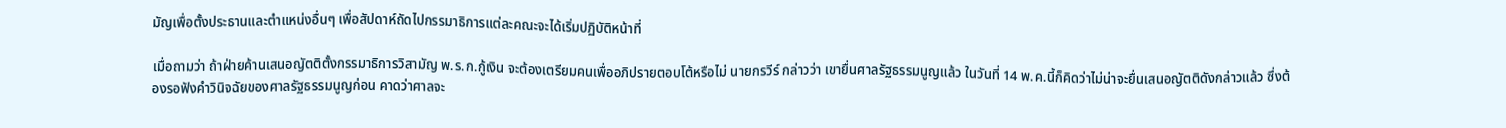มัญเพื่อตั้งประธานและตำแหน่งอื่นๆ เพื่อสัปดาห์ถัดไปกรรมาธิการแต่ละคณะจะได้เริ่มปฏิบัติหน้าที่

เมื่อถามว่า ถ้าฝ่ายค้านเสนอญัตติตั้งกรรมาธิการวิสามัญ พ.ร.ก.กู้เงิน จะต้องเตรียมคนเพื่ออภิปรายตอบโต้หรือไม่ นายกรวีร์ กล่าวว่า เขายื่นศาลรัฐธรรมนูญแล้ว ในวันที่ 14 พ.ค.นี้ก็คิดว่าไม่น่าจะยื่นเสนอญัตติดังกล่าวแล้ว ซึ่งต้องรอฟังคำวินิจฉัยของศาลรัฐธรรมนูญก่อน คาดว่าศาลจะ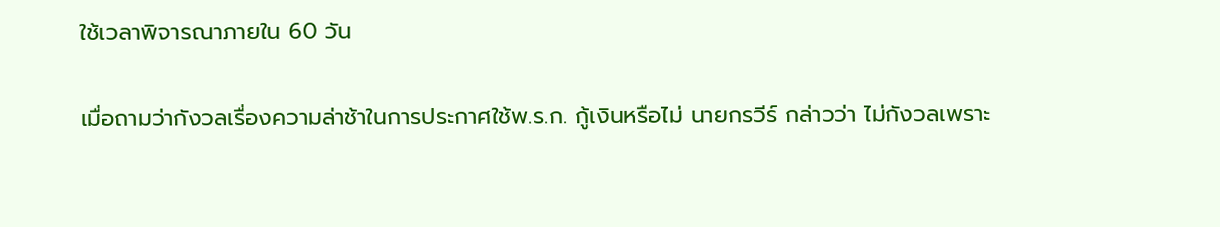ใช้เวลาพิจารณาภายใน 60 วัน

เมื่อถามว่ากังวลเรื่องความล่าช้าในการประกาศใช้พ.ร.ก. กู้เงินหรือไม่ นายกรวีร์ กล่าวว่า ไม่กังวลเพราะ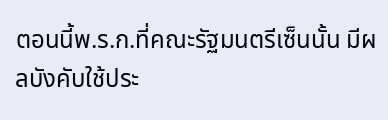ตอนนี้พ.ร.ก.ที่คณะรัฐมนตรีเซ็นนั้น มีผลบังคับใช้ประ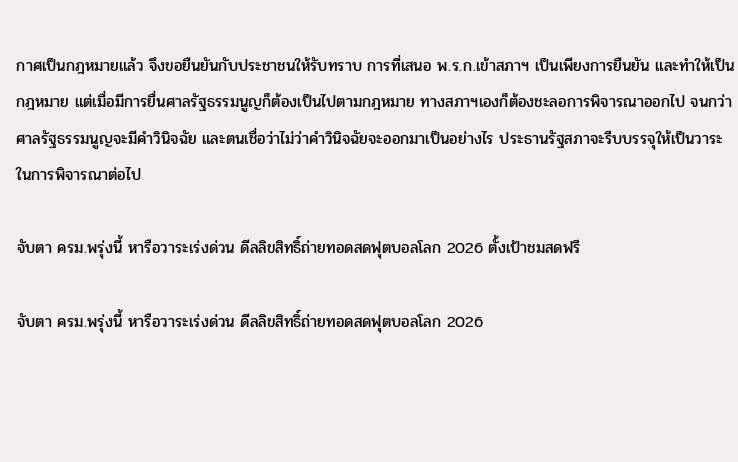กาศเป็นกฎหมายแล้ว จึงขอยืนยันกับประชาชนให้รับทราบ การที่เสนอ พ.ร.ก.เข้าสภาฯ เป็นเพียงการยืนยัน และทำให้เป็นกฎหมาย แต่เมื่อมีการยื่นศาลรัฐธรรมนูญก็ต้องเป็นไปตามกฎหมาย ทางสภาฯเองก็ต้องชะลอการพิจารณาออกไป จนกว่าศาลรัฐธรรมนูญจะมีคำวินิจฉัย และตนเชื่อว่าไม่ว่าคำวินิจฉัยจะออกมาเป็นอย่างไร ประธานรัฐสภาจะรีบบรรจุให้เป็นวาระในการพิจารณาต่อไป

จับตา ครม.พรุ่งนี้ หารือวาระเร่งด่วน ดีลลิขสิทธิ์ถ่ายทอดสดฟุตบอลโลก 2026 ตั้งเป้าชมสดฟรี

จับตา ครม.พรุ่งนี้ หารือวาระเร่งด่วน ดีลลิขสิทธิ์ถ่ายทอดสดฟุตบอลโลก 2026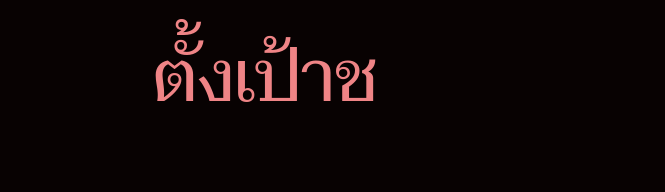ตั้งเป้าช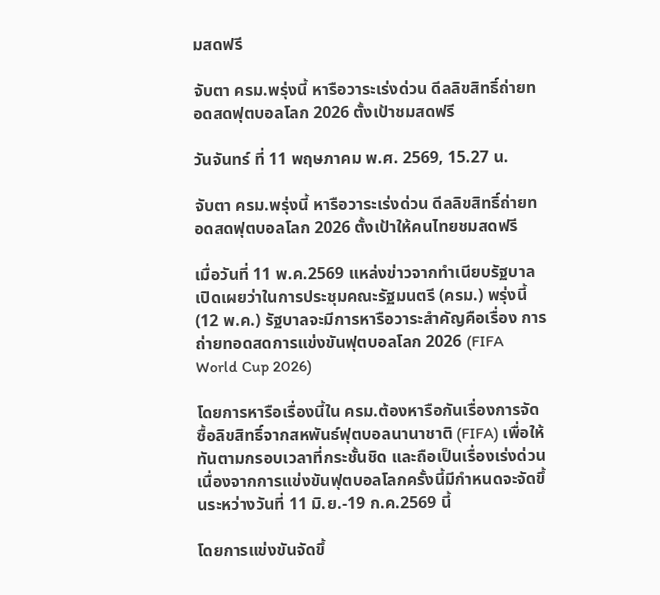มสดฟรี

จับตา ครม.พรุ่งนี้ หารือวาระเร่งด่วน ดีลลิขสิทธิ์ถ่ายทอดสดฟุตบอลโลก 2026 ตั้งเป้าชมสดฟรี

วันจันทร์ ที่ 11 พฤษภาคม พ.ศ. 2569, 15.27 น.

จับตา ครม.พรุ่งนี้ หารือวาระเร่งด่วน ดีลลิขสิทธิ์ถ่ายทอดสดฟุตบอลโลก 2026 ตั้งเป้าให้คนไทยชมสดฟรี

เมื่อวันที่ 11 พ.ค.2569 แหล่งข่าวจากทำเนียบรัฐบาล เปิดเผยว่าในการประชุมคณะรัฐมนตรี (ครม.) พรุ่งนี้ (12 พ.ค.) รัฐบาลจะมีการหารือวาระสำคัญคือเรื่อง การถ่ายทอดสดการแข่งขันฟุตบอลโลก 2026 (FIFA World Cup 2026)

โดยการหารือเรื่องนี้ใน ครม.ต้องหารือกันเรื่องการจัดซื้อลิขสิทธิ์จากสหพันธ์ฟุตบอลนานาชาติ (FIFA) เพื่อให้ทันตามกรอบเวลาที่กระชั้นชิด และถือเป็นเรื่องเร่งด่วน เนื่องจากการแข่งขันฟุตบอลโลกครั้งนี้มีกำหนดจะจัดขึ้นระหว่างวันที่ 11 มิ.ย.-19 ก.ค.2569 นี้

โดยการแข่งขันจัดขึ้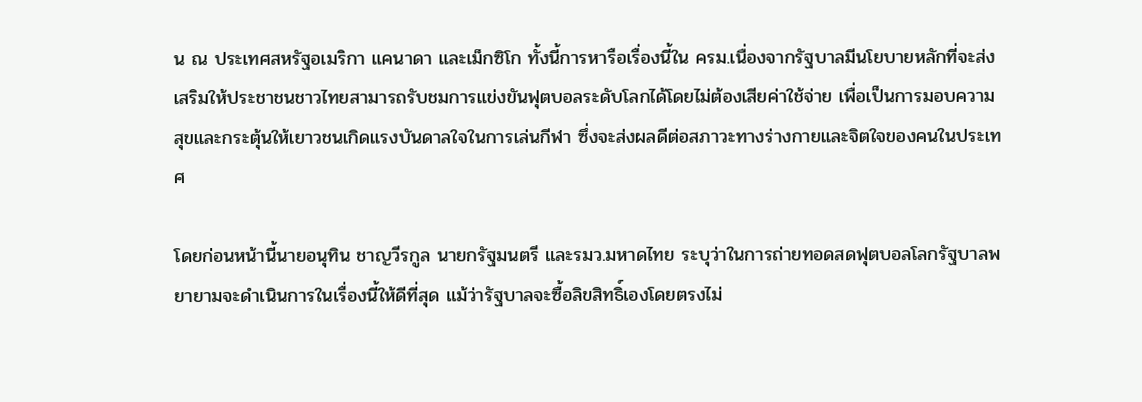น ณ ประเทศสหรัฐอเมริกา แคนาดา และเม็กซิโก ทั้งนี้การหารือเรื่องนี้ใน ครม.เนื่องจากรัฐบาลมีนโยบายหลักที่จะส่งเสริมให้ประชาชนชาวไทยสามารถรับชมการแข่งขันฟุตบอลระดับโลกได้โดยไม่ต้องเสียค่าใช้จ่าย เพื่อเป็นการมอบความสุขและกระตุ้นให้เยาวชนเกิดแรงบันดาลใจในการเล่นกีฬา ซึ่งจะส่งผลดีต่อสภาวะทางร่างกายและจิตใจของคนในประเทศ

โดยก่อนหน้านี้นายอนุทิน ชาญวีรกูล นายกรัฐมนตรี และรมว.มหาดไทย ระบุว่าในการถ่ายทอดสดฟุตบอลโลกรัฐบาลพยายามจะดำเนินการในเรื่องนี้ให้ดีที่สุด แม้ว่ารัฐบาลจะซื้อลิขสิทธิ์เองโดยตรงไม่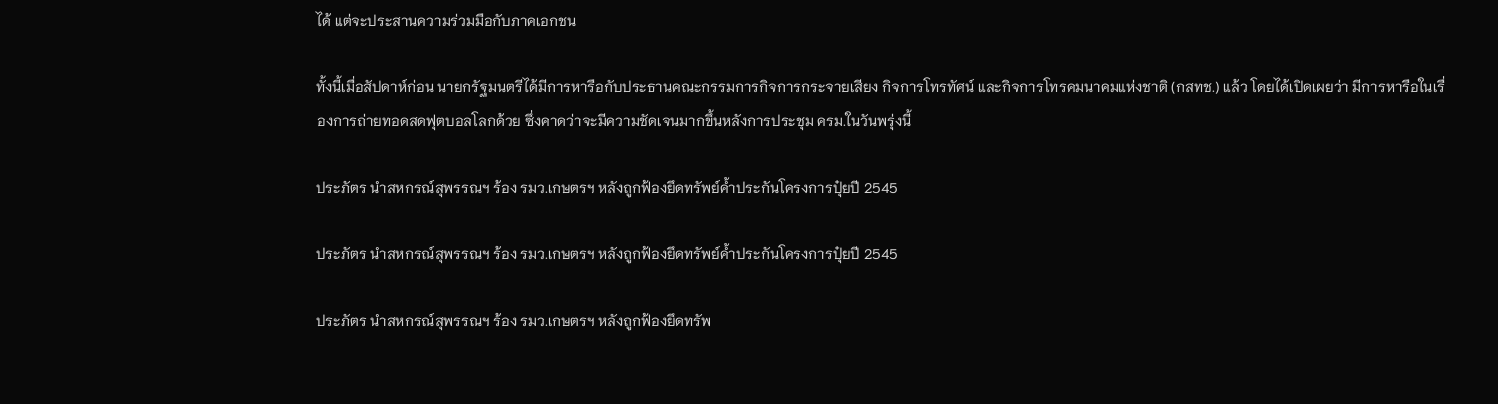ได้ แต่จะประสานความร่วมมือกับภาคเอกชน

ทั้งนี้เมื่อสัปดาห์ก่อน นายกรัฐมนตรีได้มีการหารือกับประธานคณะกรรมการกิจการกระจายเสียง กิจการโทรทัศน์ และกิจการโทรคมนาคมแห่งชาติ (กสทช.) แล้ว โดยได้เปิดเผยว่า มีการหารือในเรื่องการถ่ายทอดสดฟุตบอลโลกด้วย ซึ่งคาดว่าจะมีความชัดเจนมากขึ้นหลังการประชุม ครม.ในวันพรุ่งนี้

ประภัตร นำสหกรณ์สุพรรณฯ ร้อง รมว.เกษตรฯ หลังถูกฟ้องยึดทรัพย์ค้ำประกันโครงการปุ๋ยปี 2545

ประภัตร นำสหกรณ์สุพรรณฯ ร้อง รมว.เกษตรฯ หลังถูกฟ้องยึดทรัพย์ค้ำประกันโครงการปุ๋ยปี 2545

ประภัตร นำสหกรณ์สุพรรณฯ ร้อง รมว.เกษตรฯ หลังถูกฟ้องยึดทรัพ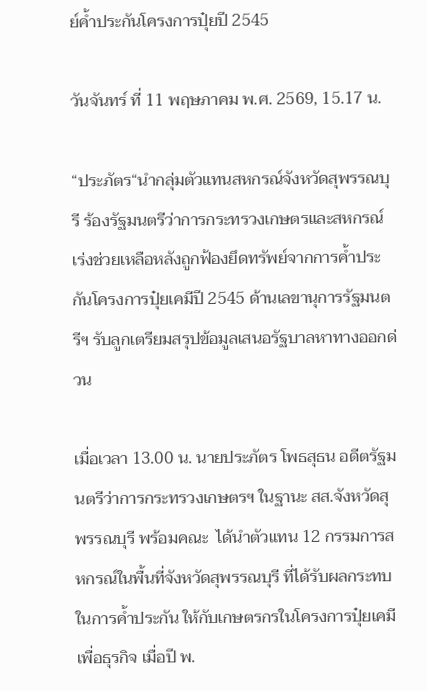ย์ค้ำประกันโครงการปุ๋ยปี 2545

วันจันทร์ ที่ 11 พฤษภาคม พ.ศ. 2569, 15.17 น.

“ประภัตร“นำกลุ่มตัวแทนสหกรณ์จังหวัดสุพรรณบุรี ร้องรัฐมนตรีว่าการกระทรวงเกษตรและสหกรณ์ เร่งช่วยเหลือหลังถูกฟ้องยึดทรัพย์จากการค้ำประกันโครงการปุ๋ยเคมีปี 2545 ด้านเลขานุการรัฐมนตรีฯ รับลูกเตรียมสรุปข้อมูลเสนอรัฐบาลหาทางออกด่วน

เมื่อเวลา 13.00 น. นายประภัตร โพธสุธน อดีตรัฐมนตรีว่าการกระทรวงเกษตรฯ ในฐานะ สส.จังหวัดสุพรรณบุรี พร้อมคณะ  ได้นำตัวแทน 12 กรรมการสหกรณ์ในพื้นที่จังหวัดสุพรรณบุรี ที่ได้รับผลกระทบในการค้ำประกัน ให้กับเกษตรกรในโครงการปุ๋ยเคมีเพื่อธุรกิจ เมื่อปี พ.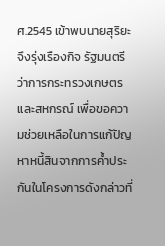ศ.2545 เข้าพบนายสุริยะ จึงรุ่งเรืองกิจ รัฐมนตรีว่าการกระทรวงเกษตรและสหกรณ์ เพื่อขอความช่วยเหลือในการแก้ปัญหาหนี้สินจากการค้ำประกันในโครงการดังกล่าวที่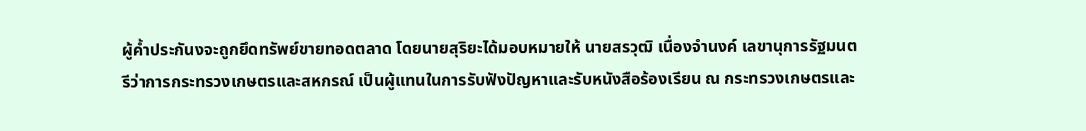ผู้ค้ำประกันงจะถูกยึดทรัพย์ขายทอดตลาด โดยนายสุริยะได้มอบหมายให้ นายสรวุฒิ เนื่องจำนงค์ เลขานุการรัฐมนตรีว่าการกระทรวงเกษตรและสหกรณ์ เป็นผู้แทนในการรับฟังปัญหาและรับหนังสือร้องเรียน ณ กระทรวงเกษตรและ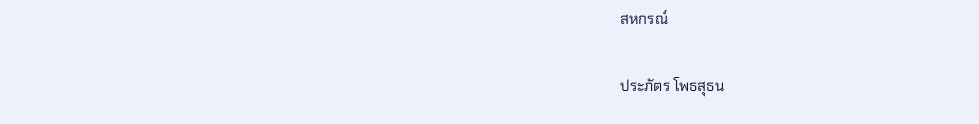สหกรณ์

ประภัตร โพธสุธน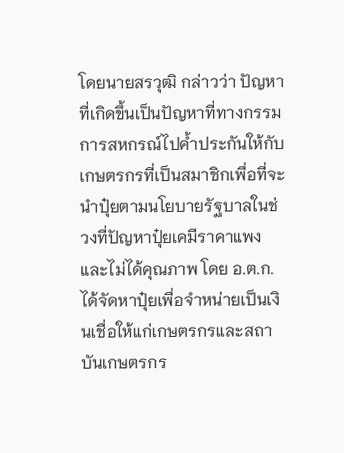โดยนายสรวุฒิ กล่าวว่า ปัญหาที่เกิดขึ้นเป็นปัญหาที่ทางกรรมการสหกรณ์ไปค้ำประกันให้กับเกษตรกรที่เป็นสมาชิกเพื่อที่จะนำปุ๋ยตามนโยบายรัฐบาลในช่วงที่ปัญหาปุ๋ยเคมีราคาแพงและไม่ได้คุณภาพ โดย อ.ต.ก. ได้จัดหาปุ๋ยเพื่อจำหน่ายเป็นเงินเชื่อให้แก่เกษตรกรและสถาบันเกษตรกร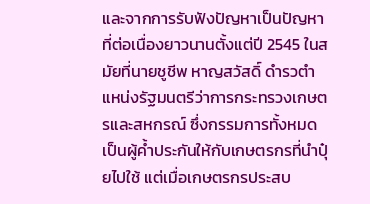และจากการรับฟังปัญหาเป็นปัญหาที่ต่อเนื่องยาวนานตั้งแต่ปี 2545 ในสมัยที่นายชูชีพ หาญสวัสดิ์ ดำรวตำแหน่งรัฐมนตรีว่าการกระทรวงเกษตรและสหกรณ์ ซึ่งกรรมการทั้งหมดเป็นผู้ค้ำประกันให้กับเกษตรกรที่นำปุ๋ยไปใช้ แต่เมื่อเกษตรกรประสบ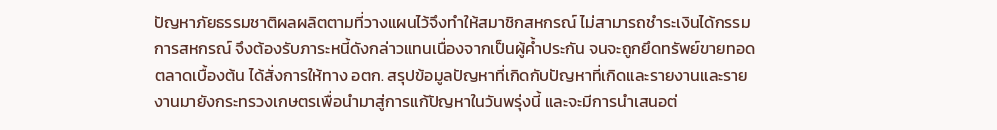ปัญหาภัยธรรมชาติผลผลิตตามที่วางแผนไว้จึงทำให้สมาชิกสหกรณ์ ไม่สามารถชำระเงินได้กรรมการสหกรณ์ จึงต้องรับภาระหนี้ดังกล่าวแทนเนื่องจากเป็นผู้ค้ำประกัน จนจะถูกยึดทรัพย์ขายทอดตลาดเบื้องต้น ได้สั่งการให้ทาง อตก. สรุปข้อมูลปัญหาที่เกิดกับปัญหาที่เกิดและรายงานและรายงานมายังกระทรวงเกษตรเพื่อนำมาสู่การแก้ปัญหาในวันพรุ่งนี้ และจะมีการนำเสนอต่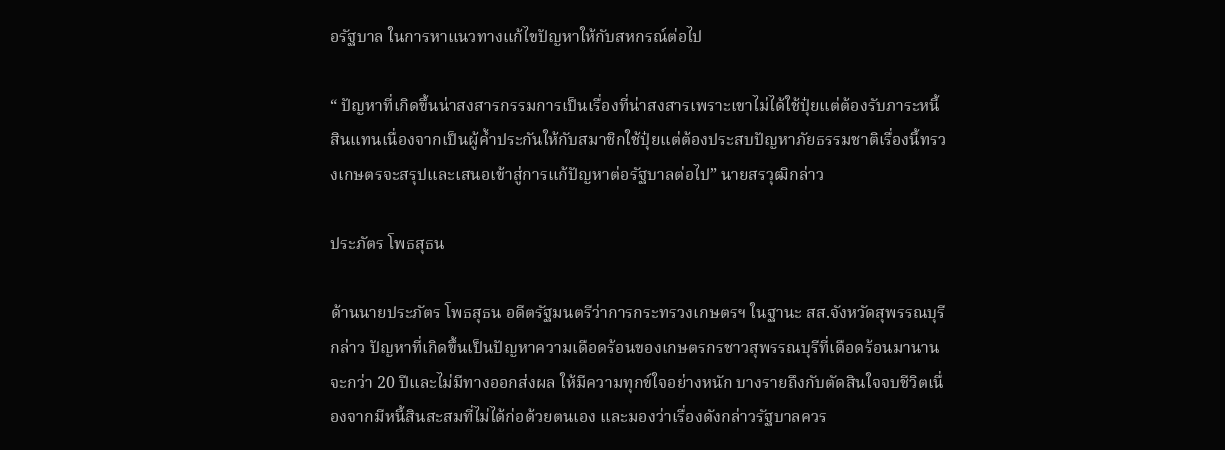อรัฐบาล ในการหาแนวทางแก้ไขปัญหาให้กับสหกรณ์ต่อไป

“ ปัญหาที่เกิดขึ้นน่าสงสารกรรมการเป็นเรื่องที่น่าสงสารเพราะเขาไม่ได้ใช้ปุ๋ยแต่ต้องรับภาระหนี้สินแทนเนื่องจากเป็นผู้ค้ำประกันให้กับสมาชิกใช้ปุ๋ยแต่ต้องประสบปัญหาภัยธรรมชาติเรื่องนี้ทรวงเกษตรจะสรุปและเสนอเข้าสู่การแก้ปัญหาต่อรัฐบาลต่อไป” นายสรวุฒิกล่าว

ประภัตร โพธสุธน

ด้านนายประภัตร โพธสุธน อดีตรัฐมนตรีว่าการกระทรวงเกษตรฯ ในฐานะ สส.จังหวัดสุพรรณบุรี กล่าว ปัญหาที่เกิดขึ้นเป็นปัญหาความเดือดร้อนของเกษตรกรชาวสุพรรณบุรีที่เดือดร้อนมานานจะกว่า 20 ปีและไม่มีทางออกส่งผล ให้มีความทุกข์ใจอย่างหนัก บางรายถึงกับตัดสินใจจบชีวิตเนื่องจากมีหนี้สินสะสมที่ไม่ได้ก่อด้วยตนเอง และมองว่าเรื่องดังกล่าวรัฐบาลควร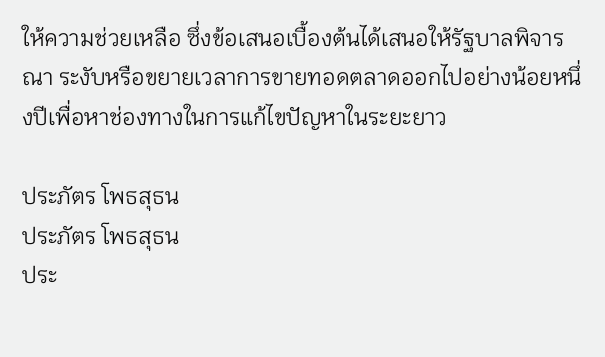ให้ความช่วยเหลือ ซึ่งข้อเสนอเบื้องต้นได้เสนอให้รัฐบาลพิจารณา ระงับหรือขยายเวลาการขายทอดตลาดออกไปอย่างน้อยหนึ่งปีเพื่อหาช่องทางในการแก้ไขปัญหาในระยะยาว

ประภัตร โพธสุธน
ประภัตร โพธสุธน
ประ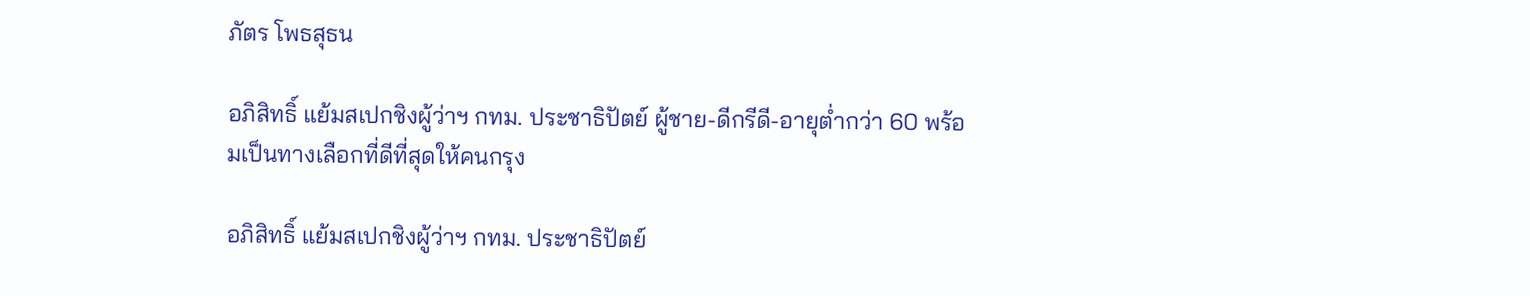ภัตร โพธสุธน

อภิสิทธิ์ แย้มสเปกชิงผู้ว่าฯ กทม. ประชาธิปัตย์ ผู้ชาย-ดีกรีดี-อายุต่ำกว่า 60 พร้อมเป็นทางเลือกที่ดีที่สุดให้คนกรุง

อภิสิทธิ์ แย้มสเปกชิงผู้ว่าฯ กทม. ประชาธิปัตย์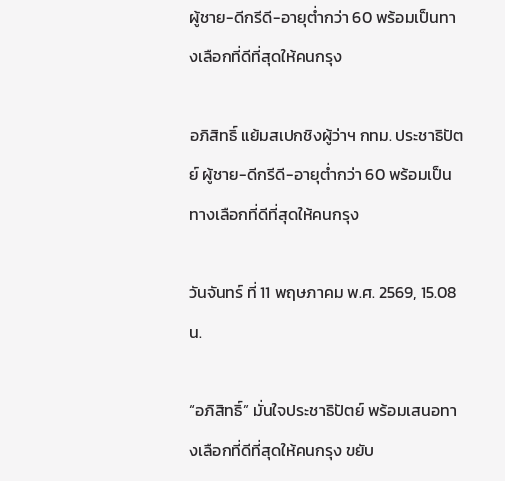ผู้ชาย-ดีกรีดี-อายุต่ำกว่า 60 พร้อมเป็นทางเลือกที่ดีที่สุดให้คนกรุง

อภิสิทธิ์ แย้มสเปกชิงผู้ว่าฯ กทม. ประชาธิปัตย์ ผู้ชาย-ดีกรีดี-อายุต่ำกว่า 60 พร้อมเป็นทางเลือกที่ดีที่สุดให้คนกรุง

วันจันทร์ ที่ 11 พฤษภาคม พ.ศ. 2569, 15.08 น.

“อภิสิทธิ์” มั่นใจประชาธิปัตย์ พร้อมเสนอทางเลือกที่ดีที่สุดให้คนกรุง ขยับ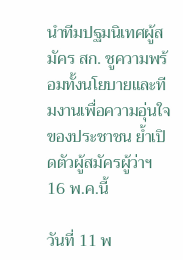นำทีมปฐมนิเทศผู้สมัคร สก. ชูความพร้อมทั้งนโยบายและทีมงานเพื่อความอุ่นใจของประชาชน ย้ำเปิดตัวผู้สมัครผู้ว่าฯ 16 พ.ค.นี้

วันที่ 11 พ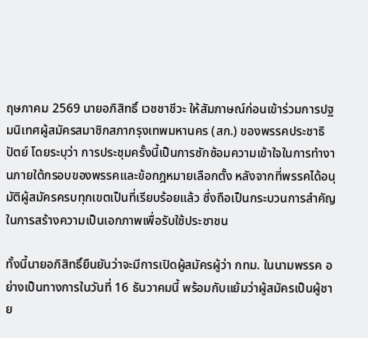ฤษภาคม 2569 นายอภิสิทธิ์ เวชชาชีวะ ให้สัมภาษณ์ก่อนเข้าร่วมการปฐมนิเทศผู้สมัครสมาชิกสภากรุงเทพมหานคร (สก.) ของพรรคประชาธิปัตย์ โดยระบุว่า การประชุมครั้งนี้เป็นการซักซ้อมความเข้าใจในการทำงานภายใต้กรอบของพรรคและข้อกฎหมายเลือกตั้ง หลังจากที่พรรคได้อนุมัติผู้สมัครครบทุกเขตเป็นที่เรียบร้อยแล้ว ซึ่งถือเป็นกระบวนการสำคัญในการสร้างความเป็นเอกภาพเพื่อรับใช้ประชาชน

ทั้งนี้นายอภิสิทธิ์ยืนยันว่าจะมีการเปิดผู้สมัครผู้ว่า กทม. ในนามพรรค อย่างเป็นทางการในวันที่ 16 ธันวาคมนี้ พร้อมกับแย้มว่าผู้สมัครเป็นผู้ชาย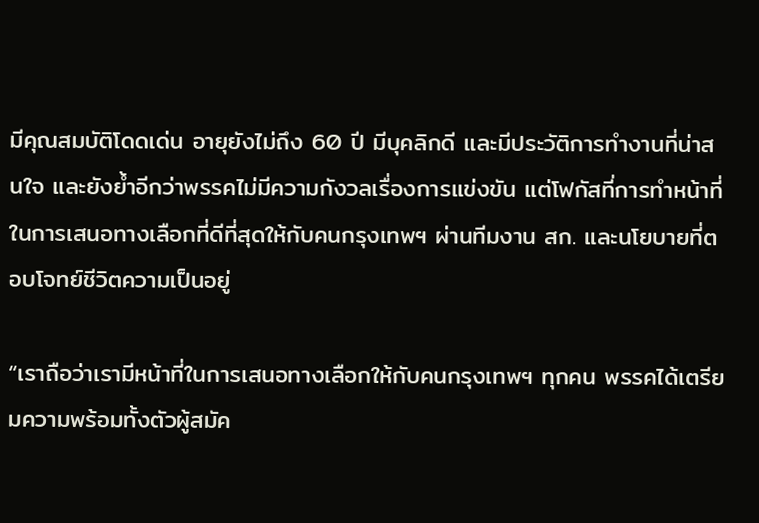มีคุณสมบัติโดดเด่น อายุยังไม่ถึง 60 ปี มีบุคลิกดี และมีประวัติการทำงานที่น่าสนใจ และยังย้ำอีกว่าพรรคไม่มีความกังวลเรื่องการแข่งขัน แต่โฟกัสที่การทำหน้าที่ในการเสนอทางเลือกที่ดีที่สุดให้กับคนกรุงเทพฯ ผ่านทีมงาน สก. และนโยบายที่ตอบโจทย์ชีวิตความเป็นอยู่

“เราถือว่าเรามีหน้าที่ในการเสนอทางเลือกให้กับคนกรุงเทพฯ ทุกคน พรรคได้เตรียมความพร้อมทั้งตัวผู้สมัค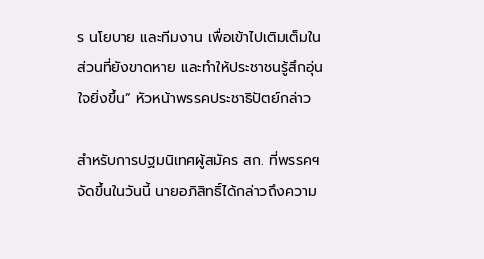ร นโยบาย และทีมงาน เพื่อเข้าไปเติมเต็มในส่วนที่ยังขาดหาย และทำให้ประชาชนรู้สึกอุ่นใจยิ่งขึ้น” หัวหน้าพรรคประชาธิปัตย์กล่าว

สำหรับการปฐมนิเทศผู้สมัคร สก. ที่พรรคฯ จัดขึ้นในวันนี้ นายอภิสิทธิ์ได้กล่าวถึงความ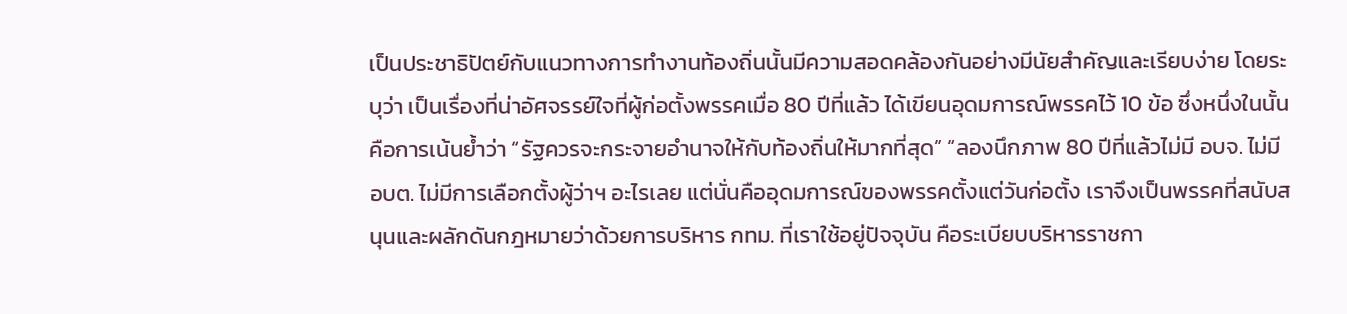เป็นประชาธิปัตย์กับแนวทางการทำงานท้องถิ่นนั้นมีความสอดคล้องกันอย่างมีนัยสำคัญและเรียบง่าย โดยระบุว่า เป็นเรื่องที่น่าอัศจรรย์ใจที่ผู้ก่อตั้งพรรคเมื่อ 80 ปีที่แล้ว ได้เขียนอุดมการณ์พรรคไว้ 10 ข้อ ซึ่งหนึ่งในนั้นคือการเน้นย้ำว่า “รัฐควรจะกระจายอำนาจให้กับท้องถิ่นให้มากที่สุด” “ลองนึกภาพ 80 ปีที่แล้วไม่มี อบจ. ไม่มี อบต. ไม่มีการเลือกตั้งผู้ว่าฯ อะไรเลย แต่นั่นคืออุดมการณ์ของพรรคตั้งแต่วันก่อตั้ง เราจึงเป็นพรรคที่สนับสนุนและผลักดันกฎหมายว่าด้วยการบริหาร กทม. ที่เราใช้อยู่ปัจจุบัน คือระเบียบบริหารราชกา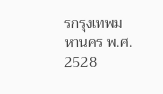รกรุงเทพมหานคร พ.ศ. 2528